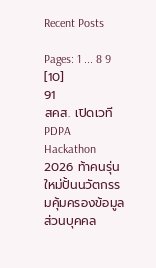Recent Posts

Pages: 1 ... 8 9 [10]
91
สคส. เปิดเวที PDPA Hackathon 2026 ท้าคนรุ่นใหม่ปั้นนวัตกรรมคุ้มครองข้อมูลส่วนบุคคล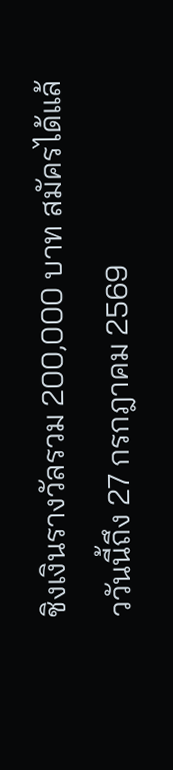ชิงเงินรางวัลรวม 200,000 บาท สมัครได้แล้ววันนี้ถึง 27 กรกฎาคม 2569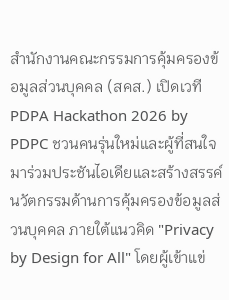สำนักงานคณะกรรมการคุ้มครองข้อมูลส่วนบุคคล (สคส.) เปิดเวที PDPA Hackathon 2026 by PDPC ชวนคนรุ่นใหม่และผู้ที่สนใจมาร่วมประชันไอเดียและสร้างสรรค์นวัตกรรมด้านการคุ้มครองข้อมูลส่วนบุคคล ภายใต้แนวคิด "Privacy by Design for All" โดยผู้เข้าแข่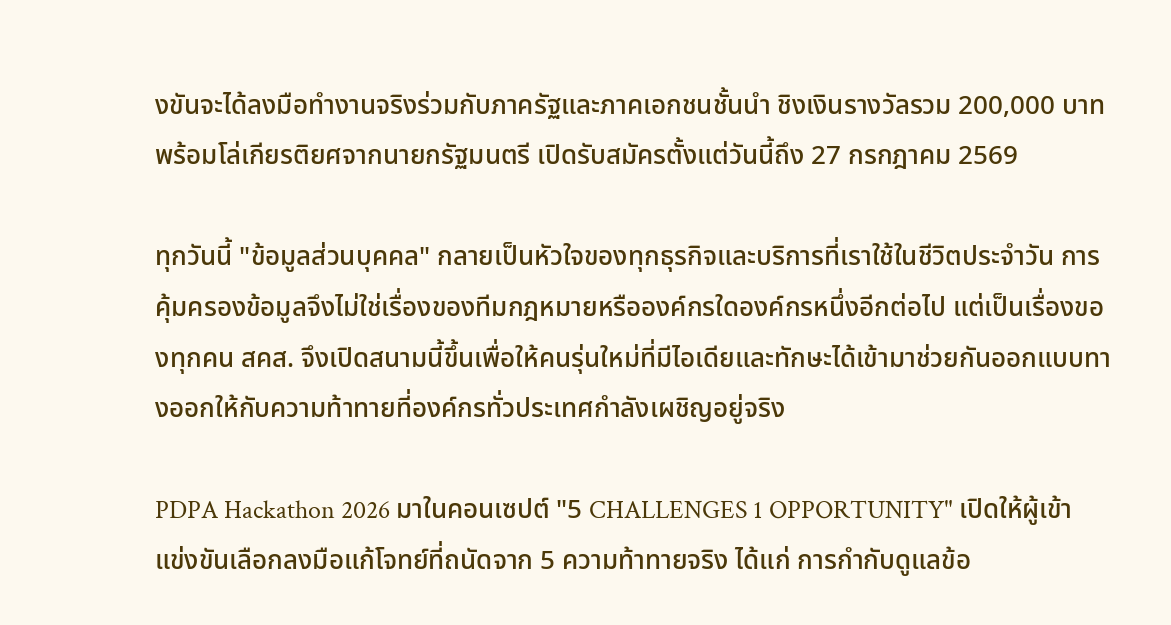งขันจะได้ลงมือทำงานจริงร่วมกับภาครัฐและภาคเอกชนชั้นนำ ชิงเงินรางวัลรวม 200,000 บาท พร้อมโล่เกียรติยศจากนายกรัฐมนตรี เปิดรับสมัครตั้งแต่วันนี้ถึง 27 กรกฎาคม 2569

ทุกวันนี้ "ข้อมูลส่วนบุคคล" กลายเป็นหัวใจของทุกธุรกิจและบริการที่เราใช้ในชีวิตประจำวัน การคุ้มครองข้อมูลจึงไม่ใช่เรื่องของทีมกฎหมายหรือองค์กรใดองค์กรหนึ่งอีกต่อไป แต่เป็นเรื่องของทุกคน สคส. จึงเปิดสนามนี้ขึ้นเพื่อให้คนรุ่นใหม่ที่มีไอเดียและทักษะได้เข้ามาช่วยกันออกแบบทางออกให้กับความท้าทายที่องค์กรทั่วประเทศกำลังเผชิญอยู่จริง

PDPA Hackathon 2026 มาในคอนเซปต์ "5 CHALLENGES 1 OPPORTUNITY" เปิดให้ผู้เข้าแข่งขันเลือกลงมือแก้โจทย์ที่ถนัดจาก 5 ความท้าทายจริง ได้แก่ การกำกับดูแลข้อ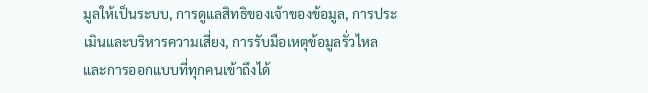มูลให้เป็นระบบ, การดูแลสิทธิของเจ้าของข้อมูล, การประเมินและบริหารความเสี่ยง, การรับมือเหตุข้อมูลรั่วไหล และการออกแบบที่ทุกคนเข้าถึงได้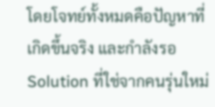โดยโจทย์ทั้งหมดคือปัญหาที่เกิดขึ้นจริง และกำลังรอ Solution ที่ใช่จากคนรุ่นใหม่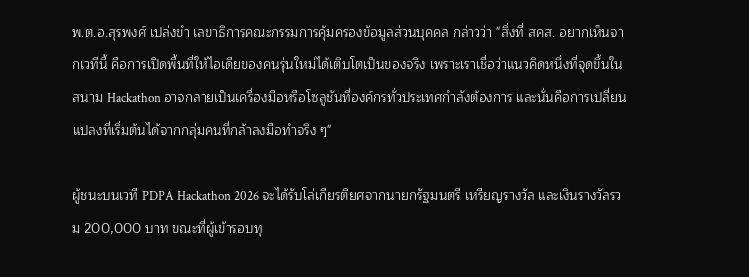พ.ต.อ.สุรพงศ์ เปล่งขำ เลขาธิการคณะกรรมการคุ้มครองข้อมูลส่วนบุคคล กล่าวว่า "สิ่งที่ สคส. อยากเห็นจากเวทีนี้ คือการเปิดพื้นที่ให้ไอเดียของคนรุ่นใหม่ได้เติบโตเป็นของจริง เพราะเราเชื่อว่าแนวคิดหนึ่งที่จุดขึ้นในสนาม Hackathon อาจกลายเป็นเครื่องมือหรือโซลูชันที่องค์กรทั่วประเทศกำลังต้องการ และนั่นคือการเปลี่ยนแปลงที่เริ่มต้นได้จากกลุ่มคนที่กล้าลงมือทำจริง ๆ"

ผู้ชนะบนเวที PDPA Hackathon 2026 จะได้รับโล่เกียรติยศจากนายกรัฐมนตรี เหรียญรางวัล และเงินรางวัลรวม 200,000 บาท ขณะที่ผู้เข้ารอบทุ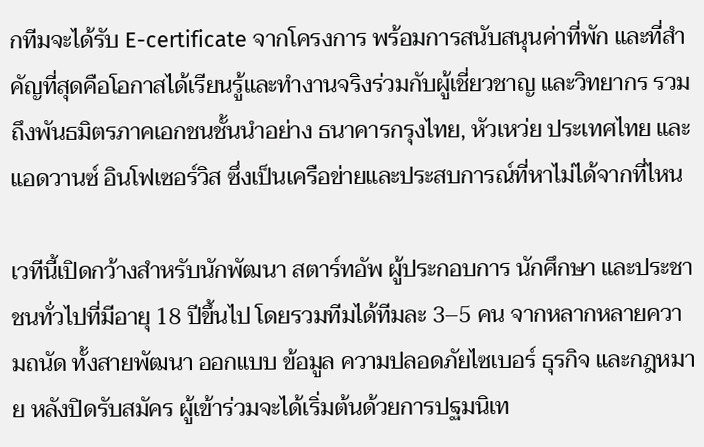กทีมจะได้รับ E-certificate จากโครงการ พร้อมการสนับสนุนค่าที่พัก และที่สำคัญที่สุดคือโอกาสได้เรียนรู้และทำงานจริงร่วมกับผู้เชี่ยวชาญ และวิทยากร รวมถึงพันธมิตรภาคเอกชนชั้นนำอย่าง ธนาคารกรุงไทย, หัวเหว่ย ประเทศไทย และ แอดวานซ์ อินโฟเซอร์วิส ซึ่งเป็นเครือข่ายและประสบการณ์ที่หาไม่ได้จากที่ไหน

เวทีนี้เปิดกว้างสำหรับนักพัฒนา สตาร์ทอัพ ผู้ประกอบการ นักศึกษา และประชาชนทั่วไปที่มีอายุ 18 ปีขึ้นไป โดยรวมทีมได้ทีมละ 3–5 คน จากหลากหลายความถนัด ทั้งสายพัฒนา ออกแบบ ข้อมูล ความปลอดภัยไซเบอร์ ธุรกิจ และกฎหมาย หลังปิดรับสมัคร ผู้เข้าร่วมจะได้เริ่มต้นด้วยการปฐมนิเท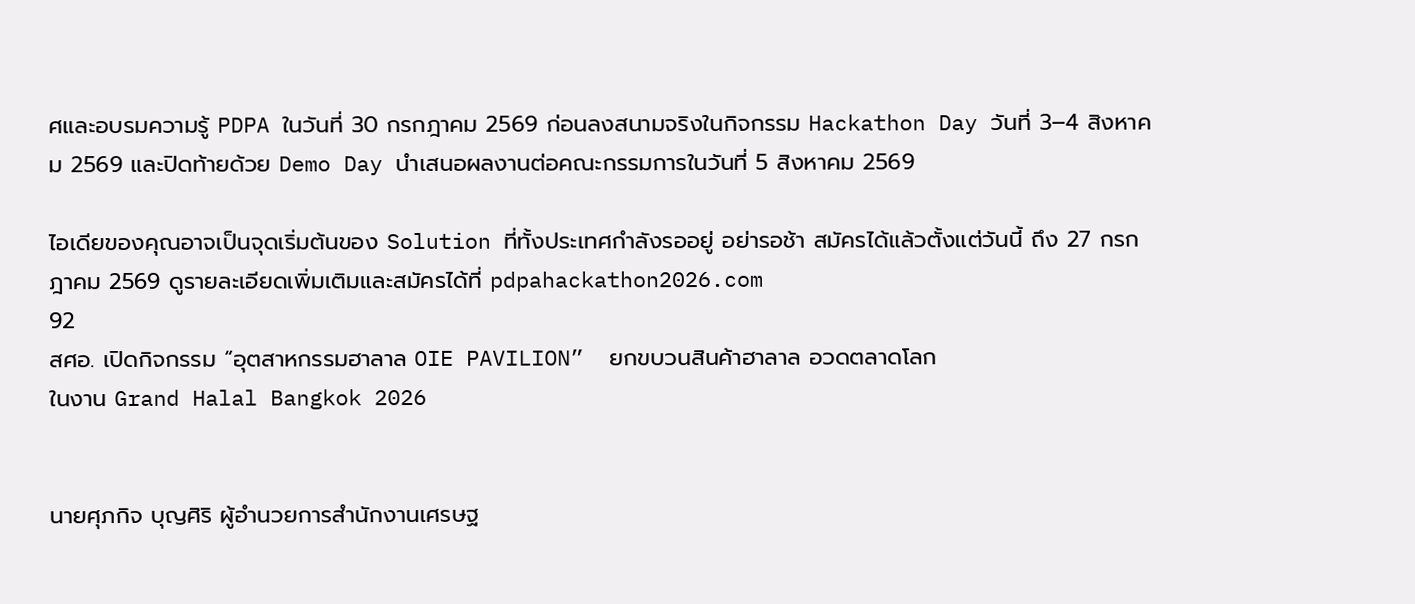ศและอบรมความรู้ PDPA ในวันที่ 30 กรกฎาคม 2569 ก่อนลงสนามจริงในกิจกรรม Hackathon Day วันที่ 3–4 สิงหาคม 2569 และปิดท้ายด้วย Demo Day นำเสนอผลงานต่อคณะกรรมการในวันที่ 5 สิงหาคม 2569

ไอเดียของคุณอาจเป็นจุดเริ่มต้นของ Solution ที่ทั้งประเทศกำลังรออยู่ อย่ารอช้า สมัครได้แล้วตั้งแต่วันนี้ ถึง 27 กรกฎาคม 2569 ดูรายละเอียดเพิ่มเติมและสมัครได้ที่ pdpahackathon2026.com
92
สศอ. เปิดกิจกรรม “อุตสาหกรรมฮาลาล OIE PAVILION”  ยกขบวนสินค้าฮาลาล อวดตลาดโลก
ในงาน Grand Halal Bangkok 2026


นายศุภกิจ บุญศิริ ผู้อำนวยการสำนักงานเศรษฐ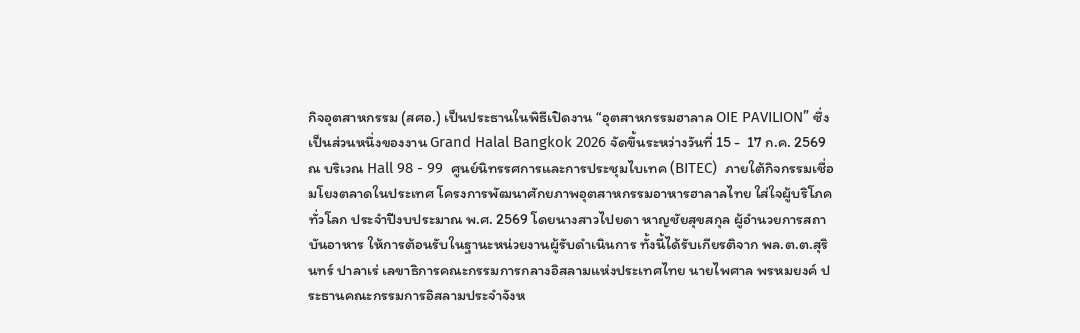กิจอุตสาหกรรม (สศอ.) เป็นประธานในพิธีเปิดงาน “อุตสาหกรรมฮาลาล OIE PAVILION” ซึ่งเป็นส่วนหนึ่งของงาน Grand Halal Bangkok 2026 จัดขึ้นระหว่างวันที่ 15 -  17 ก.ค. 2569 ณ บริเวณ Hall 98 - 99  ศูนย์นิทรรศการและการประชุมไบเทค (BITEC)  ภายใต้กิจกรรมเชื่อมโยงตลาดในประเทศ โครงการพัฒนาศักยภาพอุตสาหกรรมอาหารฮาลาลไทย ใส่ใจผู้บริโภคทั่วโลก ประจำปีงบประมาณ พ.ศ. 2569 โดยนางสาวไปยดา หาญชัยสุขสกุล ผู้อำนวยการสถาบันอาหาร ให้การต้อนรับในฐานะหน่วยงานผู้รับดำเนินการ ทั้งนี้ได้รับเกียรติจาก พล.ต.ต.สุรินทร์ ปาลาเร่ เลขาธิการคณะกรรมการกลางอิสลามแห่งประเทศไทย นายไพศาล พรหมยงค์ ประธานคณะกรรมการอิสลามประจำจังห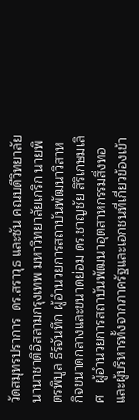วัดสมุทรปราการ  ดร.สราวุธ และซัน คณบดีวิทยาลัยนานาชาติอิสลามกรุงเทพ มหาวิทยาลัยเกริก นายพิตรพิบูล ธีร์จันทึก ผู้อำนวยการสถาบันพัฒนาวิสาหกิจขนาดกลางและขนาดย่อม ดร.ชาญชัย สิริเกษมเลิศ   ผู้อำนวยการสถาบันพัฒนาอุตสาหกรรมสิ่งทอ  และผู้บริหารทั้งจากภาครัฐและเอกชนที่เกี่ยวข้องเข้า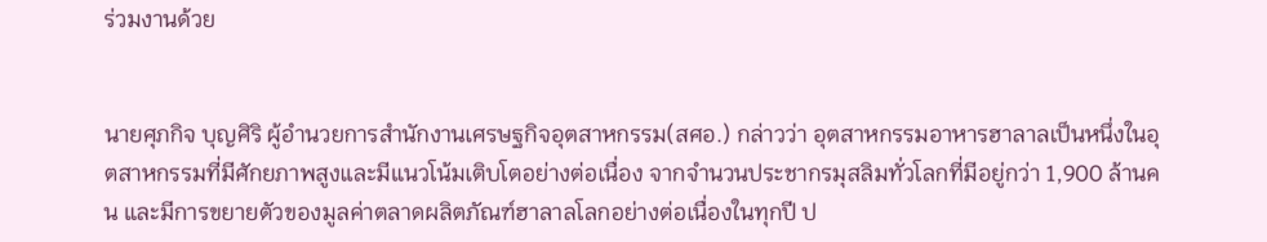ร่วมงานด้วย


นายศุภกิจ บุญศิริ ผู้อำนวยการสำนักงานเศรษฐกิจอุตสาหกรรม(สศอ.) กล่าวว่า อุตสาหกรรมอาหารฮาลาลเป็นหนึ่งในอุตสาหกรรมที่มีศักยภาพสูงและมีแนวโน้มเติบโตอย่างต่อเนื่อง จากจำนวนประชากรมุสลิมทั่วโลกที่มีอยู่กว่า 1,900 ล้านคน และมีการขยายตัวของมูลค่าตลาดผลิตภัณฑ์ฮาลาลโลกอย่างต่อเนื่องในทุกปี ป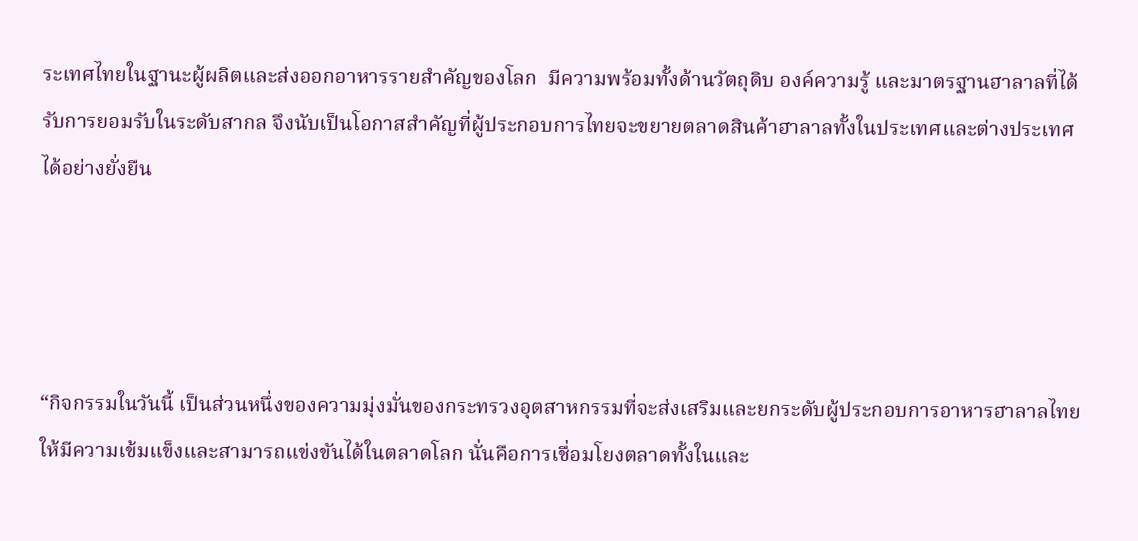ระเทศไทยในฐานะผู้ผลิตและส่งออกอาหารรายสำคัญของโลก  มีความพร้อมทั้งด้านวัตถุดิบ องค์ความรู้ และมาตรฐานฮาลาลที่ได้รับการยอมรับในระดับสากล จึงนับเป็นโอกาสสำคัญที่ผู้ประกอบการไทยจะขยายตลาดสินค้าฮาลาลทั้งในประเทศและต่างประเทศได้อย่างยั่งยืน




“กิจกรรมในวันนี้ เป็นส่วนหนึ่งของความมุ่งมั่นของกระทรวงอุตสาหกรรมที่จะส่งเสริมและยกระดับผู้ประกอบการอาหารฮาลาลไทยให้มีความเข้มแข็งและสามารถแข่งขันได้ในตลาดโลก นั่นคือการเชื่อมโยงตลาดทั้งในและ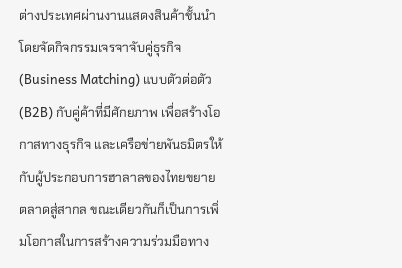ต่างประเทศผ่านงานแสดงสินค้าชั้นนำ โดยจัดกิจกรรมเจรจาจับคู่ธุรกิจ (Business Matching) แบบตัวต่อตัว (B2B) กับคู่ค้าที่มีศักยภาพ เพื่อสร้างโอกาสทางธุรกิจ และเครือข่ายพันธมิตรให้กับผู้ประกอบการฮาลาลของไทยขยายตลาดสู่สากล ขณะเดียวกันก็เป็นการเพิ่มโอกาสในการสร้างความร่วมมือทาง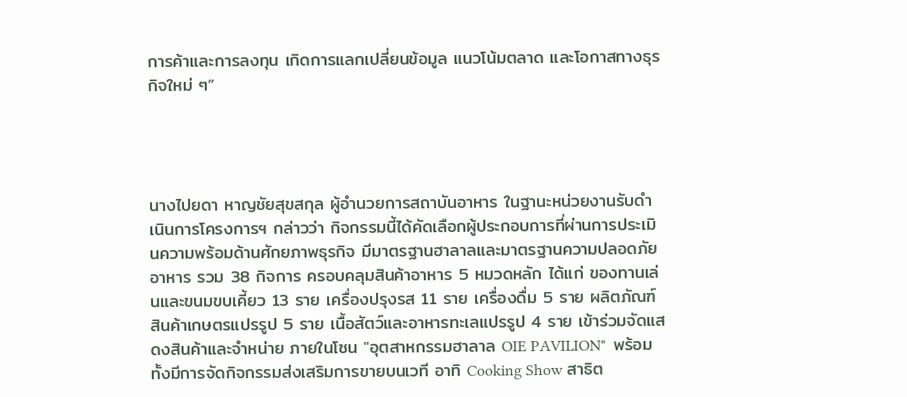การค้าและการลงทุน เกิดการแลกเปลี่ยนข้อมูล แนวโน้มตลาด และโอกาสทางธุรกิจใหม่ ๆ”




นางไปยดา หาญชัยสุขสกุล ผู้อำนวยการสถาบันอาหาร ในฐานะหน่วยงานรับดำเนินการโครงการฯ กล่าวว่า กิจกรรมนี้ได้คัดเลือกผู้ประกอบการที่ผ่านการประเมินความพร้อมด้านศักยภาพธุรกิจ มีมาตรฐานฮาลาลและมาตรฐานความปลอดภัยอาหาร รวม 38 กิจการ ครอบคลุมสินค้าอาหาร 5 หมวดหลัก ได้แก่ ของทานเล่นและขนมขบเคี้ยว 13 ราย เครื่องปรุงรส 11 ราย เครื่องดื่ม 5 ราย ผลิตภัณฑ์สินค้าเกษตรแปรรูป 5 ราย เนื้อสัตว์และอาหารทะเลแปรรูป 4 ราย เข้าร่วมจัดแสดงสินค้าและจำหน่าย ภายในโซน "อุตสาหกรรมฮาลาล OIE PAVILION"  พร้อมทั้งมีการจัดกิจกรรมส่งเสริมการขายบนเวที อาทิ Cooking Show สาธิต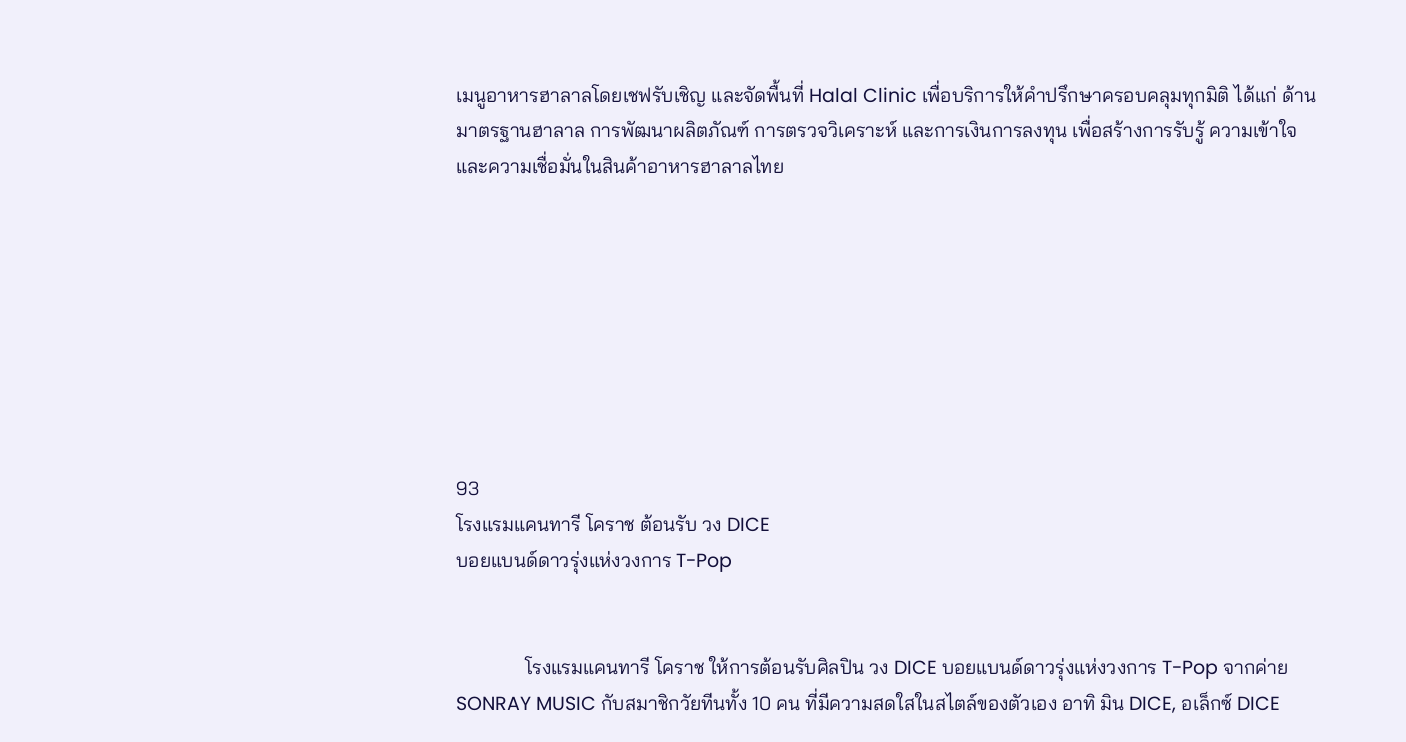เมนูอาหารฮาลาลโดยเชฟรับเชิญ และจัดพื้นที่ Halal Clinic เพื่อบริการให้คำปรึกษาครอบคลุมทุกมิติ ได้แก่ ด้านมาตรฐานฮาลาล การพัฒนาผลิตภัณฑ์ การตรวจวิเคราะห์ และการเงินการลงทุน เพื่อสร้างการรับรู้ ความเข้าใจ และความเชื่อมั่นในสินค้าอาหารฮาลาลไทย








93
โรงแรมแคนทารี โคราช ต้อนรับ วง DICE
บอยแบนด์ดาวรุ่งแห่งวงการ T-Pop


              โรงแรมแคนทารี โคราช ให้การต้อนรับศิลปิน วง DICE บอยแบนด์ดาวรุ่งแห่งวงการ T-Pop จากค่าย SONRAY MUSIC กับสมาชิกวัยทีนทั้ง 10 คน ที่มีความสดใสในสไตล์ของตัวเอง อาทิ มิน DICE, อเล็กซ์ DICE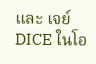และ เจย์ DICE ในโอ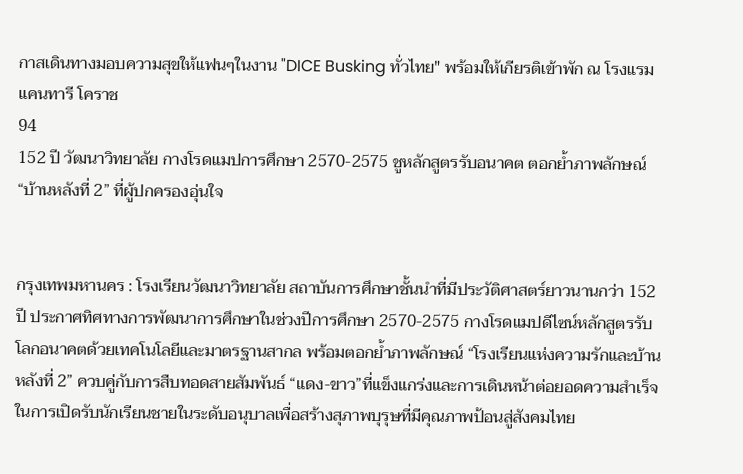กาสเดินทางมอบความสุขให้แฟนๆในงาน "DICE Busking ทั่วไทย" พร้อมให้เกียรติเข้าพัก ณ โรงแรมแคนทารี โคราช
94
152 ปี วัฒนาวิทยาลัย กางโรดแมปการศึกษา 2570-2575 ชูหลักสูตรรับอนาคต ตอกย้ำภาพลักษณ์ “บ้านหลังที่ 2” ที่ผู้ปกครองอุ่นใจ


กรุงเทพมหานคร : โรงเรียนวัฒนาวิทยาลัย สถาบันการศึกษาชั้นนำที่มีประวัติศาสตร์ยาวนานกว่า 152 ปี ประกาศทิศทางการพัฒนาการศึกษาในช่วงปีการศึกษา 2570-2575 กางโรดแมปดีไซน์หลักสูตรรับโลกอนาคตด้วยเทคโนโลยีและมาตรฐานสากล พร้อมตอกย้ำภาพลักษณ์ “โรงเรียนแห่งความรักและบ้านหลังที่ 2” ควบคู่กับการสืบทอดสายสัมพันธ์ “แดง-ขาว”ที่แข็งแกร่งและการเดินหน้าต่อยอดความสำเร็จในการเปิดรับนักเรียนชายในระดับอนุบาลเพื่อสร้างสุภาพบุรุษที่มีคุณภาพป้อนสู่สังคมไทย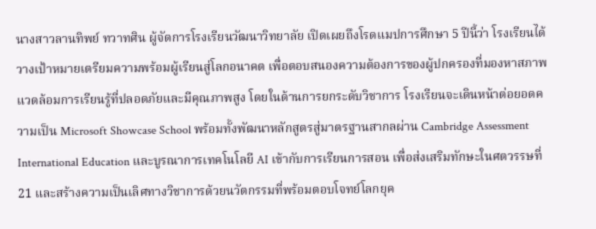นางสาวลานทิพย์ ทวาทศิน ผู้จัดการโรงเรียนวัฒนาวิทยาลัย เปิดเผยถึงโรดแมปการศึกษา 5 ปีนี้ว่า โรงเรียนได้วางเป้าหมายเตรียมความพร้อมผู้เรียนสู่โลกอนาคต เพื่อตอบสนองความต้องการของผู้ปกครองที่มองหาสภาพแวดล้อมการเรียนรู้ที่ปลอดภัยและมีคุณภาพสูง โดยในด้านการยกระดับวิชาการ โรงเรียนจะเดินหน้าต่อยอดความเป็น Microsoft Showcase School พร้อมทั้งพัฒนาหลักสูตรสู่มาตรฐานสากลผ่าน Cambridge Assessment International Education และบูรณาการเทคโนโลยี AI เข้ากับการเรียนการสอน เพื่อส่งเสริมทักษะในศตวรรษที่ 21 และสร้างความเป็นเลิศทางวิชาการด้วยนวัตกรรมที่พร้อมตอบโจทย์โลกยุค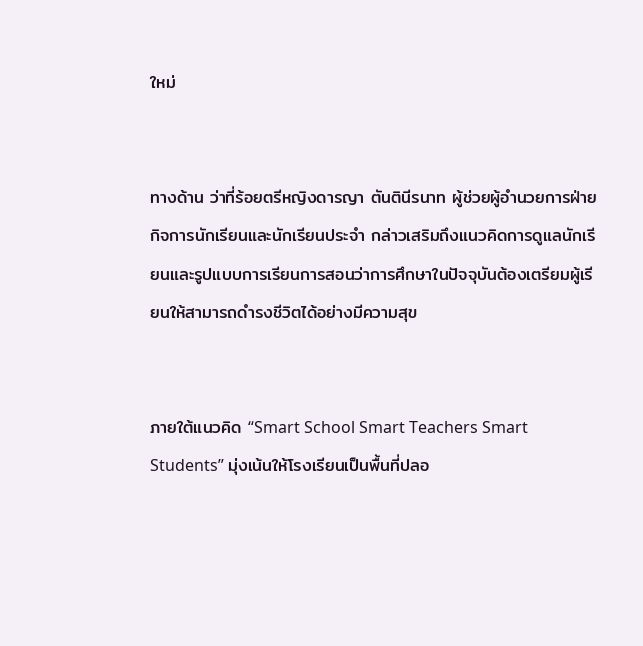ใหม่


ทางด้าน ว่าที่ร้อยตรีหญิงดารญา ตันตินีรนาท ผู้ช่วยผู้อำนวยการฝ่ายกิจการนักเรียนและนักเรียนประจำ กล่าวเสริมถึงแนวคิดการดูแลนักเรียนและรูปแบบการเรียนการสอนว่าการศึกษาในปัจจุบันต้องเตรียมผู้เรียนให้สามารถดำรงชีวิตได้อย่างมีความสุข


ภายใต้แนวคิด “Smart School Smart Teachers Smart Students” มุ่งเน้นให้โรงเรียนเป็นพื้นที่ปลอ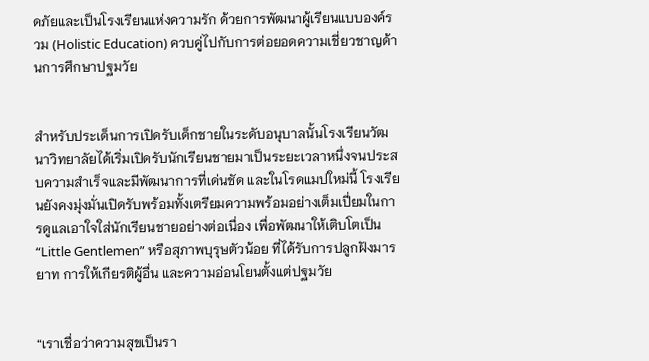ดภัยและเป็นโรงเรียนแห่งความรัก ด้วยการพัฒนาผู้เรียนแบบองค์รวม (Holistic Education) ควบคู่ไปกับการต่อยอดความเชี่ยวชาญด้านการศึกษาปฐมวัย


สำหรับประเด็นการเปิดรับเด็กชายในระดับอนุบาลนั้นโรงเรียนวัฒนาวิทยาลัยได้เริ่มเปิดรับนักเรียนชายมาเป็นระยะเวลาหนึ่งจนประสบความสำเร็จและมีพัฒนาการที่เด่นชัด และในโรดแมปใหม่นี้ โรงเรียนยังคงมุ่งมั่นเปิดรับพร้อมทั้งเตรียมความพร้อมอย่างเต็มเปี่ยมในการดูแลเอาใจใส่นักเรียนชายอย่างต่อเนื่อง เพื่อพัฒนาให้เติบโตเป็น “Little Gentlemen” หรือสุภาพบุรุษตัวน้อย ที่ได้รับการปลูกฝังมารยาท การให้เกียรติผู้อื่น และความอ่อนโยนตั้งแต่ปฐมวัย


“เราเชื่อว่าความสุขเป็นรา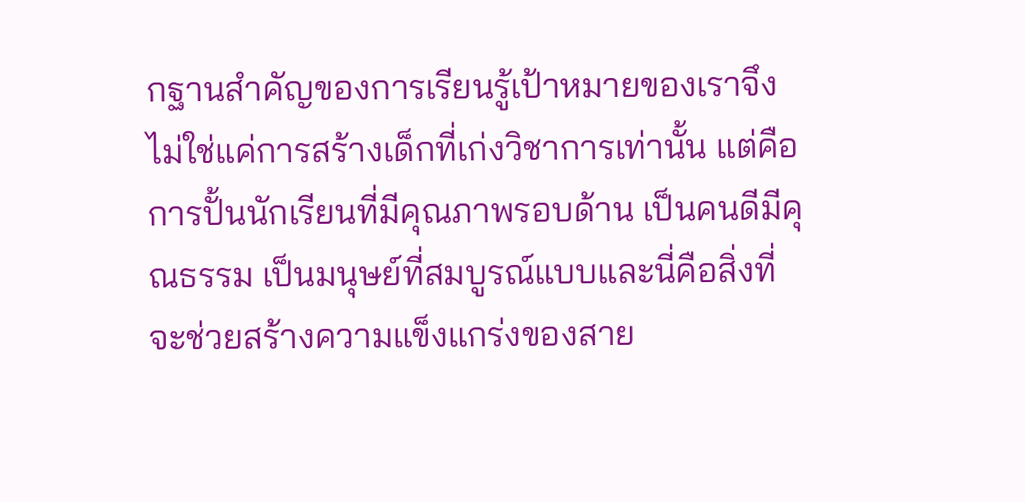กฐานสำคัญของการเรียนรู้เป้าหมายของเราจึงไม่ใช่แค่การสร้างเด็กที่เก่งวิชาการเท่านั้น แต่คือการปั้นนักเรียนที่มีคุณภาพรอบด้าน เป็นคนดีมีคุณธรรม เป็นมนุษย์ที่สมบูรณ์แบบและนี่คือสิ่งที่จะช่วยสร้างความแข็งแกร่งของสาย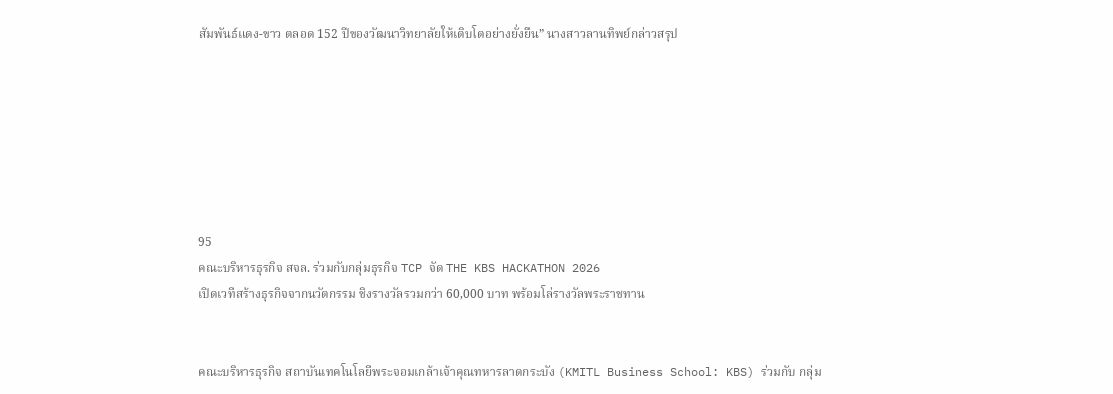สัมพันธ์แดง-ขาว ตลอด 152 ปีของวัฒนาวิทยาลัยให้เติบโตอย่างยั่งยืน” นางสาวลานทิพย์กล่าวสรุป







95
คณะบริหารธุรกิจ สจล. ร่วมกับกลุ่มธุรกิจ TCP จัด THE KBS HACKATHON 2026
เปิดเวทีสร้างธุรกิจจากนวัตกรรม ชิงรางวัลรวมกว่า 60,000 บาท พร้อมโล่รางวัลพระราชทาน


คณะบริหารธุรกิจ สถาบันเทคโนโลยีพระจอมเกล้าเจ้าคุณทหารลาดกระบัง (KMITL Business School: KBS) ร่วมกับ กลุ่ม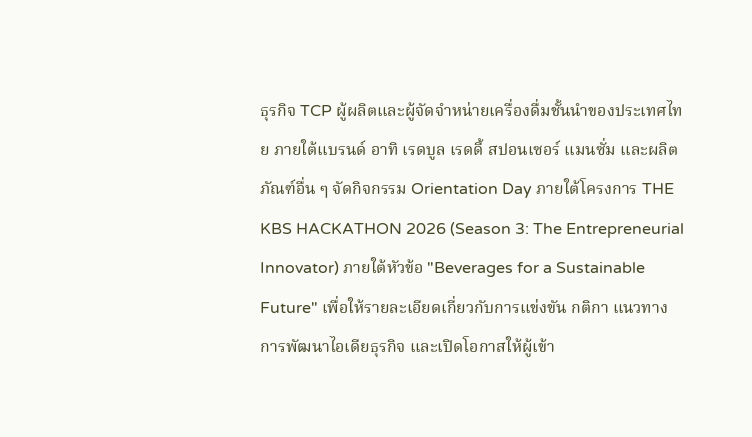ธุรกิจ TCP ผู้ผลิตและผู้จัดจำหน่ายเครื่องดื่มชั้นนำของประเทศไทย ภายใต้แบรนด์ อาทิ เรดบูล เรดดี้ สปอนเซอร์ แมนซั่ม และผลิตภัณฑ์อื่น ๆ จัดกิจกรรม Orientation Day ภายใต้โครงการ THE KBS HACKATHON 2026 (Season 3: The Entrepreneurial Innovator) ภายใต้หัวข้อ "Beverages for a Sustainable Future" เพื่อให้รายละเอียดเกี่ยวกับการแข่งขัน กติกา แนวทางการพัฒนาไอเดียธุรกิจ และเปิดโอกาสให้ผู้เข้า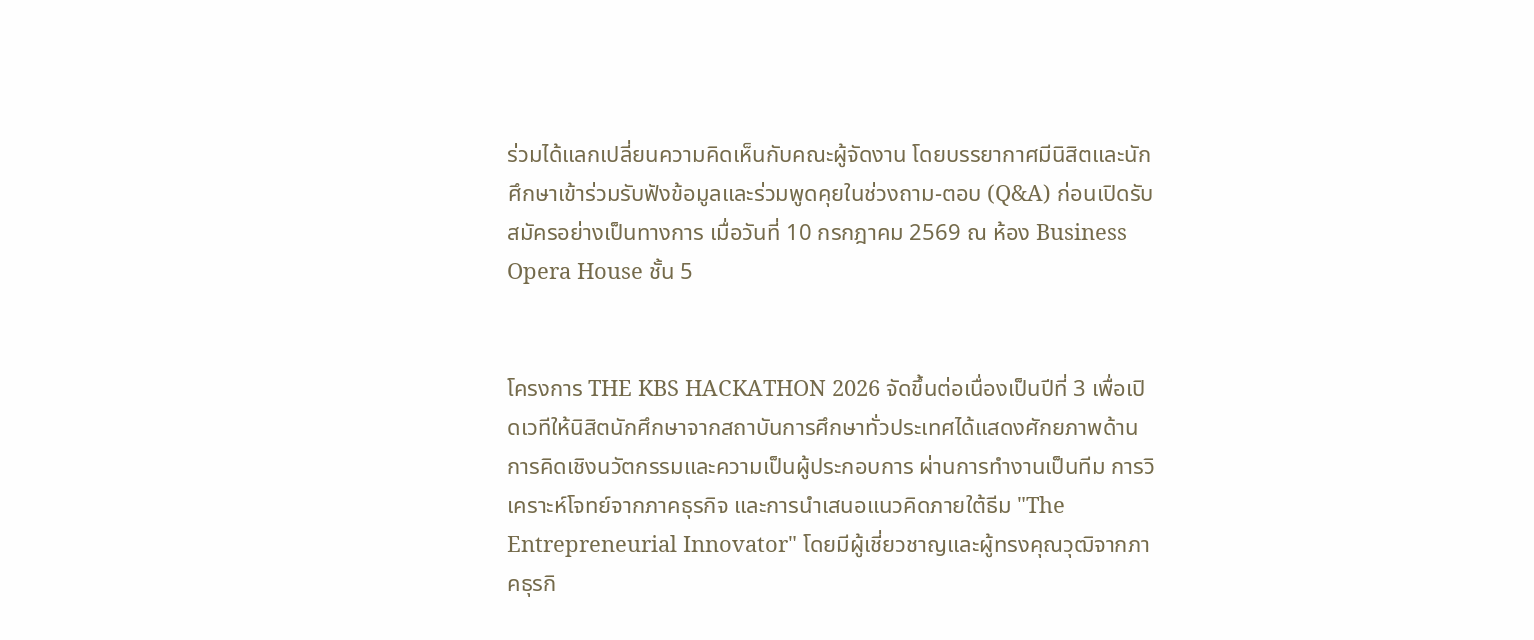ร่วมได้แลกเปลี่ยนความคิดเห็นกับคณะผู้จัดงาน โดยบรรยากาศมีนิสิตและนักศึกษาเข้าร่วมรับฟังข้อมูลและร่วมพูดคุยในช่วงถาม-ตอบ (Q&A) ก่อนเปิดรับสมัครอย่างเป็นทางการ เมื่อวันที่ 10 กรกฎาคม 2569 ณ ห้อง Business Opera House ชั้น 5


โครงการ THE KBS HACKATHON 2026 จัดขึ้นต่อเนื่องเป็นปีที่ 3 เพื่อเปิดเวทีให้นิสิตนักศึกษาจากสถาบันการศึกษาทั่วประเทศได้แสดงศักยภาพด้านการคิดเชิงนวัตกรรมและความเป็นผู้ประกอบการ ผ่านการทำงานเป็นทีม การวิเคราะห์โจทย์จากภาคธุรกิจ และการนำเสนอแนวคิดภายใต้ธีม "The Entrepreneurial Innovator" โดยมีผู้เชี่ยวชาญและผู้ทรงคุณวุฒิจากภาคธุรกิ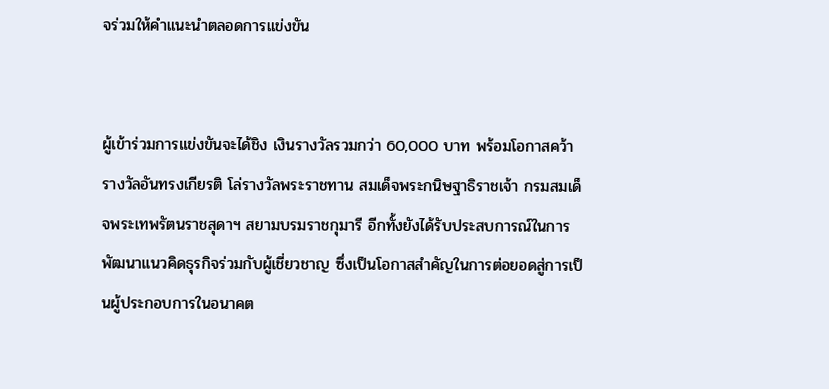จร่วมให้คำแนะนำตลอดการแข่งขัน


ผู้เข้าร่วมการแข่งขันจะได้ชิง เงินรางวัลรวมกว่า 60,000 บาท พร้อมโอกาสคว้ารางวัลอันทรงเกียรติ โล่รางวัลพระราชทาน สมเด็จพระกนิษฐาธิราชเจ้า กรมสมเด็จพระเทพรัตนราชสุดาฯ สยามบรมราชกุมารี อีกทั้งยังได้รับประสบการณ์ในการพัฒนาแนวคิดธุรกิจร่วมกับผู้เชี่ยวชาญ ซึ่งเป็นโอกาสสำคัญในการต่อยอดสู่การเป็นผู้ประกอบการในอนาคต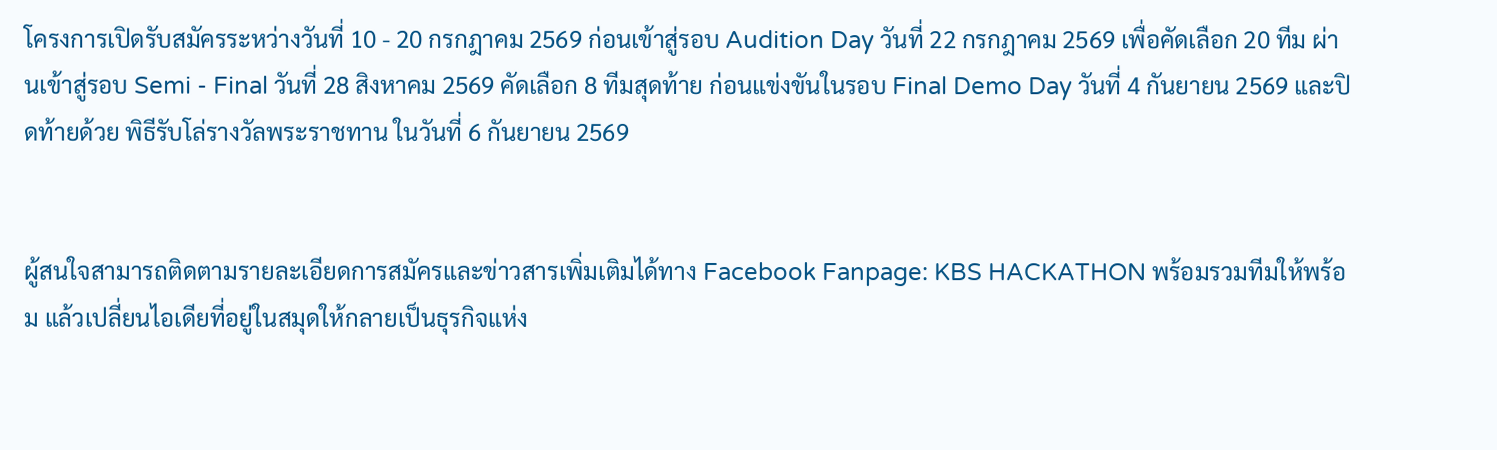โครงการเปิดรับสมัครระหว่างวันที่ 10 - 20 กรกฎาคม 2569 ก่อนเข้าสู่รอบ Audition Day วันที่ 22 กรกฎาคม 2569 เพื่อคัดเลือก 20 ทีม ผ่านเข้าสู่รอบ Semi - Final วันที่ 28 สิงหาคม 2569 คัดเลือก 8 ทีมสุดท้าย ก่อนแข่งขันในรอบ Final Demo Day วันที่ 4 กันยายน 2569 และปิดท้ายด้วย พิธีรับโล่รางวัลพระราชทาน ในวันที่ 6 กันยายน 2569


ผู้สนใจสามารถติดตามรายละเอียดการสมัครและข่าวสารเพิ่มเติมได้ทาง Facebook Fanpage: KBS HACKATHON พร้อมรวมทีมให้พร้อม แล้วเปลี่ยนไอเดียที่อยู่ในสมุดให้กลายเป็นธุรกิจแห่ง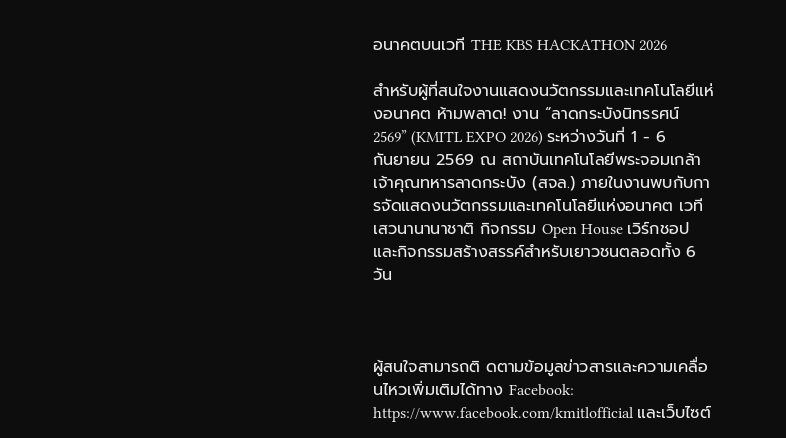อนาคตบนเวที THE KBS HACKATHON 2026

สำหรับผู้ที่สนใจงานแสดงนวัตกรรมและเทคโนโลยีแห่งอนาคต ห้ามพลาด! งาน “ลาดกระบังนิทรรศน์ 2569” (KMITL EXPO 2026) ระหว่างวันที่ 1 - 6 กันยายน 2569 ณ สถาบันเทคโนโลยีพระจอมเกล้าเจ้าคุณทหารลาดกระบัง (สจล.) ภายในงานพบกับการจัดแสดงนวัตกรรมและเทคโนโลยีแห่งอนาคต เวทีเสวนานานาชาติ กิจกรรม Open House เวิร์กชอป และกิจกรรมสร้างสรรค์สำหรับเยาวชนตลอดทั้ง 6 วัน



ผู้สนใจสามารถติ ดตามข้อมูลข่าวสารและความเคลื่อนไหวเพิ่มเติมได้ทาง Facebook: https://www.facebook.com/kmitlofficial และเว็บไซต์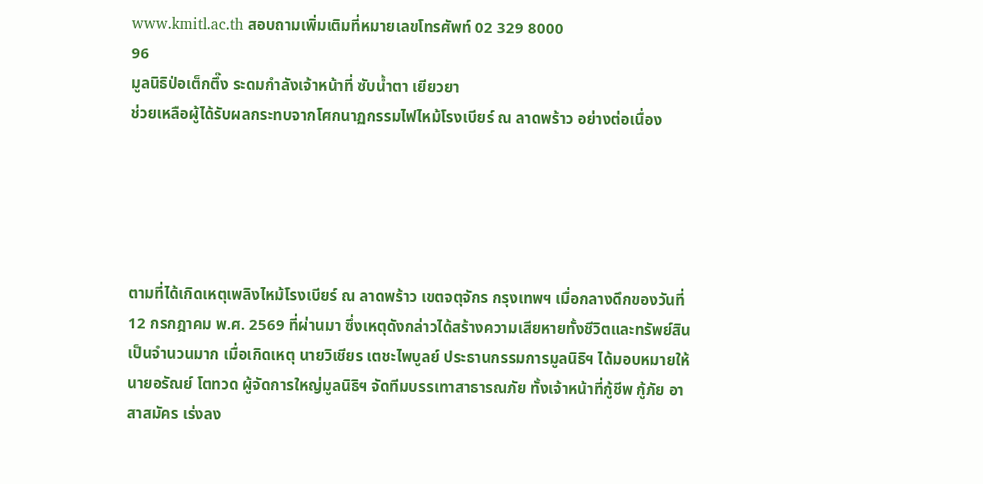www.kmitl.ac.th สอบถามเพิ่มเติมที่หมายเลขโทรศัพท์ 02 329 8000
96
มูลนิธิป่อเต็กตึ๊ง ระดมกำลังเจ้าหน้าที่ ซับน้ำตา เยียวยา
ช่วยเหลือผู้ได้รับผลกระทบจากโศกนาฏกรรมไฟไหม้โรงเบียร์ ณ ลาดพร้าว อย่างต่อเนื่อง





ตามที่ได้เกิดเหตุเพลิงไหม้โรงเบียร์ ณ ลาดพร้าว เขตจตุจักร กรุงเทพฯ เมื่อกลางดึกของวันที่ 12 กรกฎาคม พ.ศ. 2569 ที่ผ่านมา ซึ่งเหตุดังกล่าวได้สร้างความเสียหายทั้งชีวิตและทรัพย์สินเป็นจำนวนมาก เมื่อเกิดเหตุ นายวิเชียร เตชะไพบูลย์ ประธานกรรมการมูลนิธิฯ ได้มอบหมายให้นายอรัณย์ โตทวด ผู้จัดการใหญ่มูลนิธิฯ จัดทีมบรรเทาสาธารณภัย ทั้งเจ้าหน้าที่กู้ชีพ กู้ภัย อาสาสมัคร เร่งลง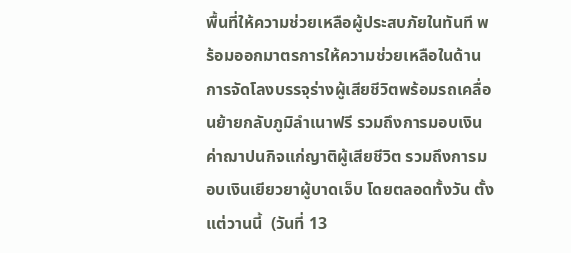พื้นที่ให้ความช่วยเหลือผู้ประสบภัยในทันที พร้อมออกมาตรการให้ความช่วยเหลือในด้านการจัดโลงบรรจุร่างผู้เสียชีวิตพร้อมรถเคลื่อนย้ายกลับภูมิลำเนาฟรี รวมถึงการมอบเงินค่าฌาปนกิจแก่ญาติผู้เสียชีวิต รวมถึงการมอบเงินเยียวยาผู้บาดเจ็บ โดยตลอดทั้งวัน ตั้งแต่วานนี้  (วันที่ 13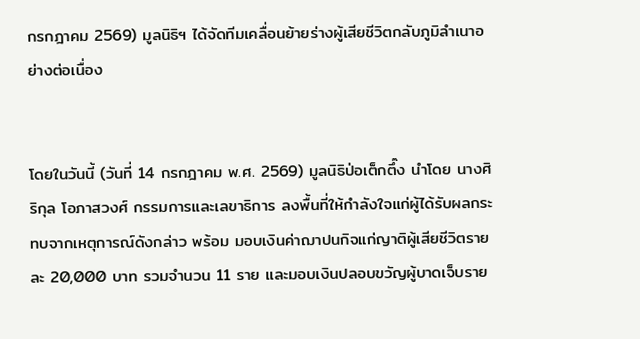กรกฎาคม 2569) มูลนิธิฯ ได้จัดทีมเคลื่อนย้ายร่างผู้เสียชีวิตกลับภูมิลำเนาอย่างต่อเนื่อง


โดยในวันนี้ (วันที่ 14 กรกฎาคม พ.ศ. 2569) มูลนิธิป่อเต็กตึ๊ง นำโดย นางศิริกุล โอภาสวงศ์ กรรมการและเลขาธิการ ลงพื้นที่ให้กำลังใจแก่ผู้ได้รับผลกระทบจากเหตุการณ์ดังกล่าว พร้อม มอบเงินค่าฌาปนกิจแก่ญาติผู้เสียชีวิตรายละ 20,000 บาท รวมจำนวน 11 ราย และมอบเงินปลอบขวัญผู้บาดเจ็บราย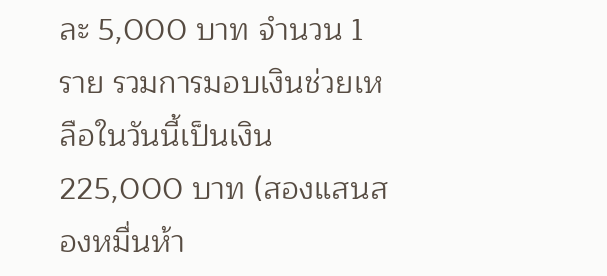ละ 5,000 บาท จำนวน 1 ราย รวมการมอบเงินช่วยเหลือในวันนี้เป็นเงิน 225,000 บาท (สองแสนสองหมื่นห้า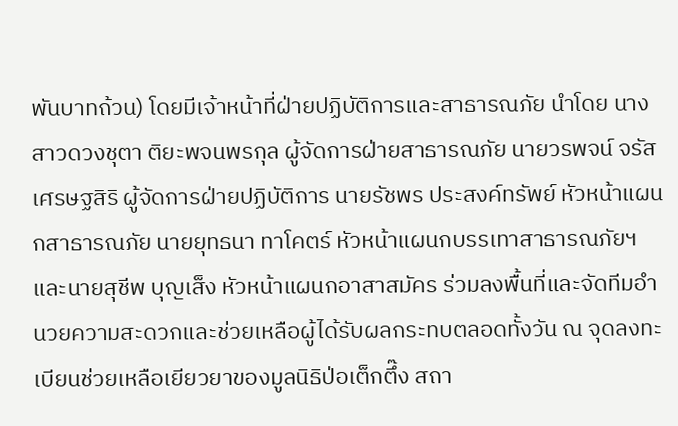พันบาทถ้วน) โดยมีเจ้าหน้าที่ฝ่ายปฏิบัติการและสาธารณภัย นำโดย นางสาวดวงชุตา ติยะพจนพรกุล ผู้จัดการฝ่ายสาธารณภัย นายวรพจน์ จรัสเศรษฐสิริ ผู้จัดการฝ่ายปฏิบัติการ นายรัชพร ประสงค์ทรัพย์ หัวหน้าแผนกสาธารณภัย นายยุทธนา ทาโคตร์ หัวหน้าแผนกบรรเทาสาธารณภัยฯ และนายสุชีพ บุญเส็ง หัวหน้าแผนกอาสาสมัคร ร่วมลงพื้นที่และจัดทีมอำนวยความสะดวกและช่วยเหลือผู้ได้รับผลกระทบตลอดทั้งวัน ณ จุดลงทะเบียนช่วยเหลือเยียวยาของมูลนิธิป่อเต็กตึ๊ง สถา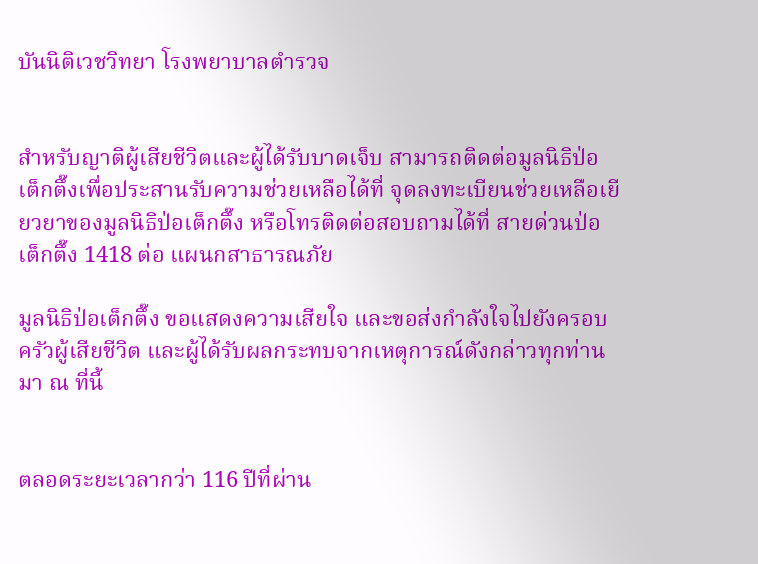บันนิติเวชวิทยา โรงพยาบาลตำรวจ


สำหรับญาติผู้เสียชีวิตและผู้ได้รับบาดเจ็บ สามารถติดต่อมูลนิธิป่อเต็กตึ๊งเพื่อประสานรับความช่วยเหลือได้ที่ จุดลงทะเบียนช่วยเหลือเยียวยาของมูลนิธิป่อเต็กตึ๊ง หรือโทรติดต่อสอบถามได้ที่ สายด่วนป่อเต็กตึ๊ง 1418 ต่อ แผนกสาธารณภัย

มูลนิธิป่อเต็กตึ๊ง ขอแสดงความเสียใจ และขอส่งกำลังใจไปยังครอบครัวผู้เสียชีวิต และผู้ได้รับผลกระทบจากเหตุการณ์ดังกล่าวทุกท่านมา ณ ที่นี้


ตลอดระยะเวลากว่า 116 ปีที่ผ่าน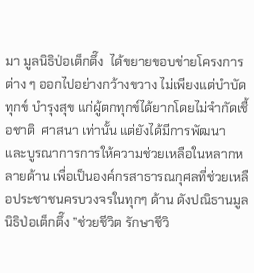มา มูลนิธิป่อเต็กตึ๊ง  ได้ขยายขอบข่ายโครงการต่าง ๆ ออกไปอย่างกว้างขวาง ไม่เพียงแต่บำบัดทุกข์ บำรุงสุข แก่ผู้ตกทุกข์ได้ยากโดยไม่จำกัดเชื้อชาติ  ศาสนา เท่านั้น แต่ยังได้มีการพัฒนา และบูรณาการการให้ความช่วยเหลือในหลากหลายด้าน เพื่อเป็นองค์กรสาธารณกุศลที่ช่วยเหลือประชาชนครบวงจรในทุกๆ ด้าน ดังปณิธานมูลนิธิป่อเต็กตึ๊ง ”ช่วยชีวิต รักษาชีวิ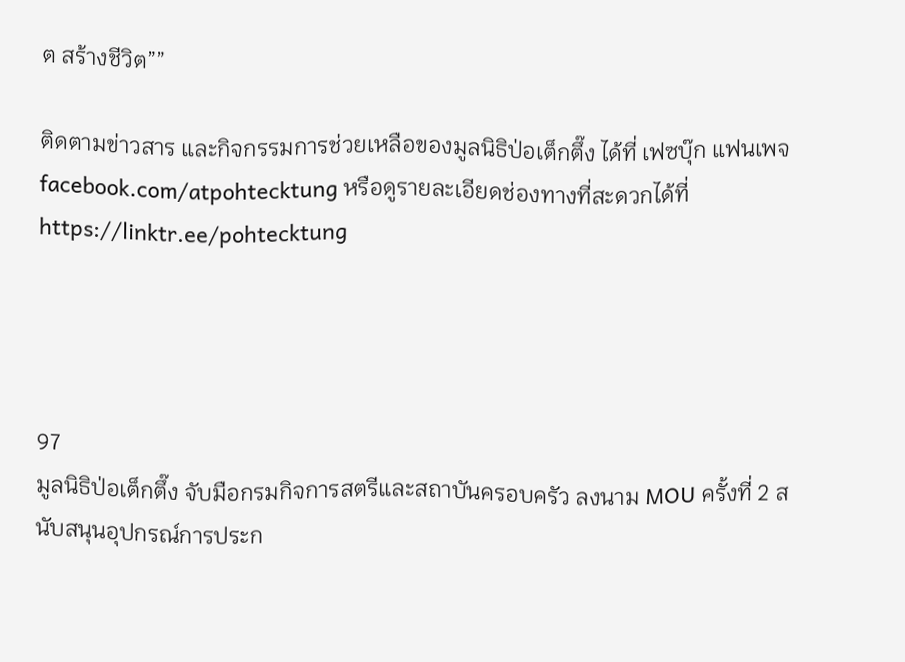ต สร้างชีวิต””

ติดตามข่าวสาร และกิจกรรมการช่วยเหลือของมูลนิธิป่อเต็กตึ๊ง ได้ที่ เฟซบุ๊ก แฟนเพจ facebook.com/atpohtecktung หรือดูรายละเอียดช่องทางที่สะดวกได้ที่ https://linktr.ee/pohtecktung




97
มูลนิธิป่อเต็กตึ๊ง จับมือกรมกิจการสตรีและสถาบันครอบครัว ลงนาม MOU ครั้งที่ 2 สนับสนุนอุปกรณ์การประก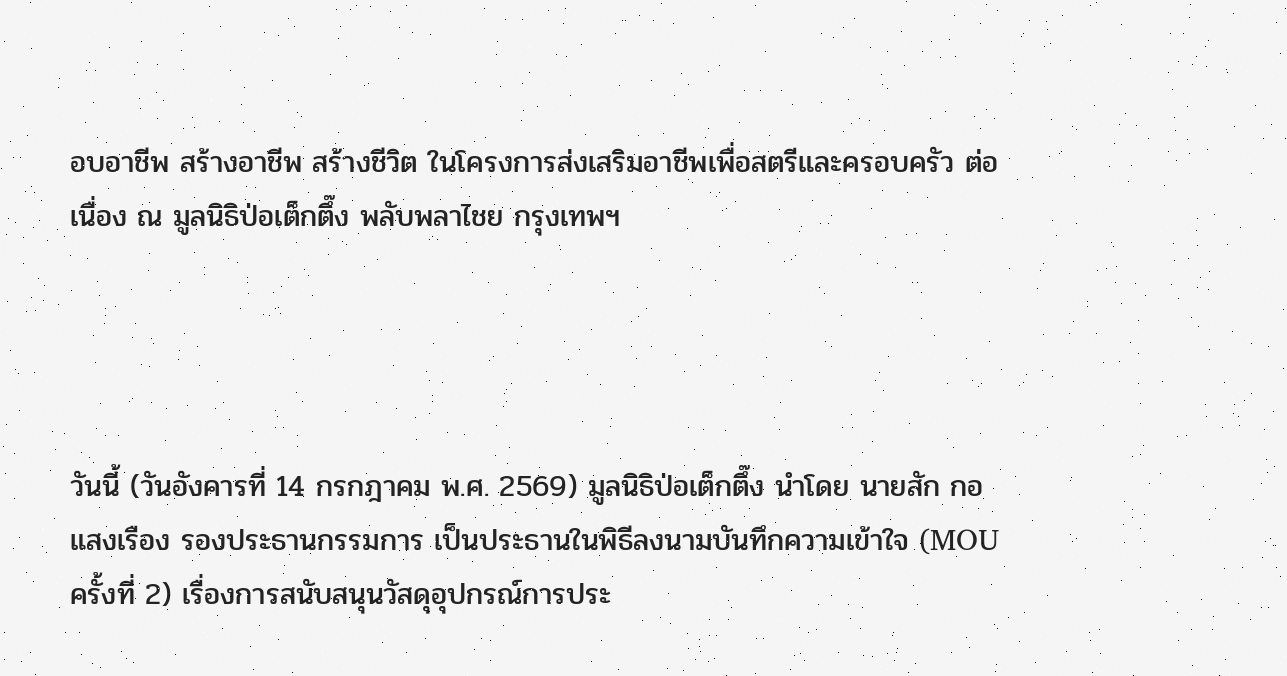อบอาชีพ สร้างอาชีพ สร้างชีวิต ในโครงการส่งเสริมอาชีพเพื่อสตรีและครอบครัว ต่อเนื่อง ณ มูลนิธิป่อเต็กตึ๊ง พลับพลาไชย กรุงเทพฯ




วันนี้ (วันอังคารที่ 14 กรกฎาคม พ.ศ. 2569) มูลนิธิป่อเต็กตึ๊ง นำโดย นายสัก กอแสงเรือง รองประธานกรรมการ เป็นประธานในพิธีลงนามบันทึกความเข้าใจ (MOU ครั้งที่ 2) เรื่องการสนับสนุนวัสดุอุปกรณ์การประ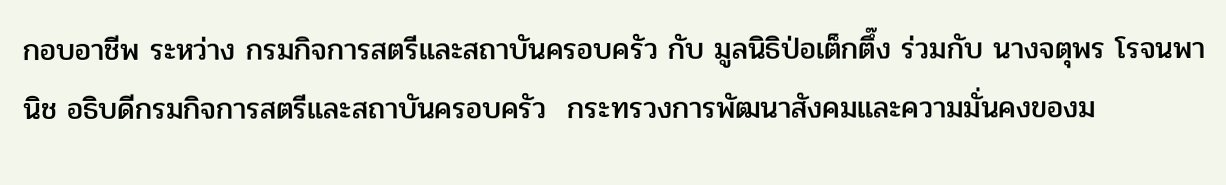กอบอาชีพ ระหว่าง กรมกิจการสตรีและสถาบันครอบครัว กับ มูลนิธิป่อเต็กตึ๊ง ร่วมกับ นางจตุพร โรจนพานิช อธิบดีกรมกิจการสตรีและสถาบันครอบครัว  กระทรวงการพัฒนาสังคมและความมั่นคงของม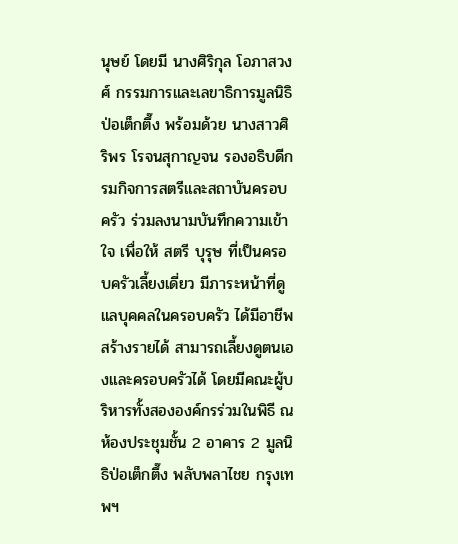นุษย์ โดยมี นางศิริกุล โอภาสวงศ์ กรรมการและเลขาธิการมูลนิธิป่อเต็กตึ๊ง พร้อมด้วย นางสาวศิริพร โรจนสุกาญจน รองอธิบดีกรมกิจการสตรีและสถาบันครอบครัว ร่วมลงนามบันทึกความเข้าใจ เพื่อให้ สตรี บุรุษ ที่เป็นครอบครัวเลี้ยงเดี่ยว มีภาระหน้าที่ดูแลบุคคลในครอบครัว ได้มีอาชีพ สร้างรายได้ สามารถเลี้ยงดูตนเองและครอบครัวได้ โดยมีคณะผู้บริหารทั้งสององค์กรร่วมในพิธี ณ ห้องประชุมชั้น 2 อาคาร 2 มูลนิธิป่อเต็กตึ๊ง พลับพลาไชย กรุงเทพฯ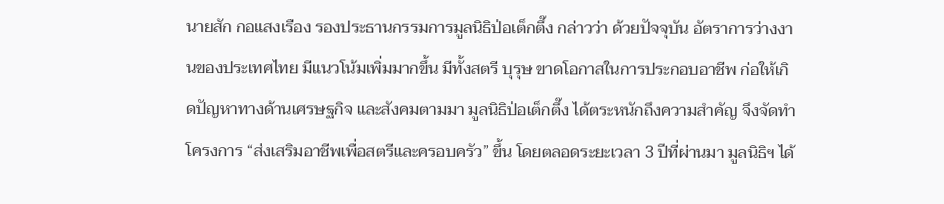นายสัก กอแสงเรือง รองประธานกรรมการมูลนิธิป่อเต็กตึ๊ง กล่าวว่า ด้วยปัจจุบัน อัตราการว่างงานของประเทศไทย มีแนวโน้มเพิ่มมากขึ้น มีทั้งสตรี บุรุษ ขาดโอกาสในการประกอบอาชีพ ก่อให้เกิดปัญหาทางด้านเศรษฐกิจ และสังคมตามมา มูลนิธิป่อเต็กตึ๊ง ได้ตระหนักถึงความสำคัญ จึงจัดทำโครงการ “ส่งเสริมอาชีพเพื่อสตรีและครอบครัว” ขึ้น โดยตลอดระยะเวลา 3 ปีที่ผ่านมา มูลนิธิฯ ได้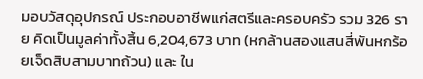มอบวัสดุอุปกรณ์ ประกอบอาชีพแก่สตรีและครอบครัว รวม 326 ราย คิดเป็นมูลค่าทั้งสิ้น 6,204,673 บาท (หกล้านสองแสนสี่พันหกร้อยเจ็ดสิบสามบาทถ้วน) และ ใน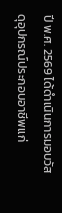ปี พ.ศ. 2569 ได้ดำเนินการมอบวัสดุอุปกรณ์ประกอบอาชีพแก่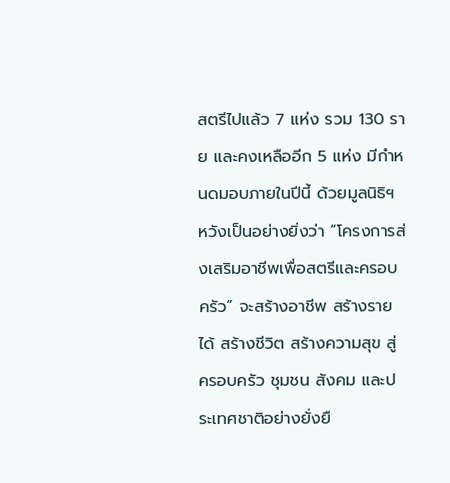สตรีไปแล้ว 7 แห่ง รวม 130 ราย และคงเหลืออีก 5 แห่ง มีกำหนดมอบภายในปีนี้ ด้วยมูลนิธิฯ หวังเป็นอย่างยิ่งว่า “โครงการส่งเสริมอาชีพเพื่อสตรีและครอบครัว” จะสร้างอาชีพ สร้างรายได้ สร้างชีวิต สร้างความสุข สู่ครอบครัว ชุมชน สังคม และประเทศชาติอย่างยั่งยื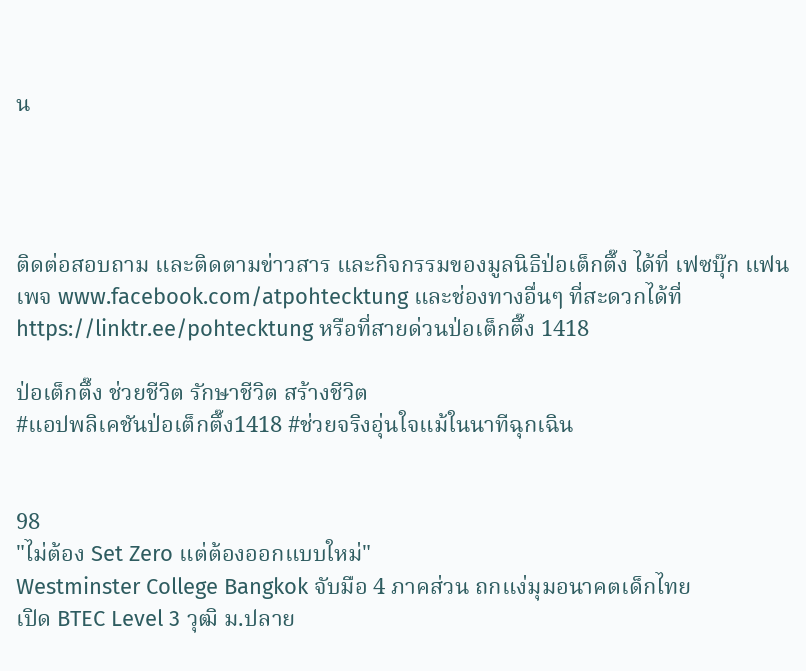น




ติดต่อสอบถาม และติดตามข่าวสาร และกิจกรรมของมูลนิธิป่อเต็กตึ๊ง ได้ที่ เฟซบุ๊ก แฟนเพจ www.facebook.com/atpohtecktung และช่องทางอื่นๆ ที่สะดวกได้ที่ https://linktr.ee/pohtecktung หรือที่สายด่วนป่อเต็กตึ๊ง 1418

ป่อเต็กตึ๊ง ช่วยชีวิต รักษาชีวิต สร้างชีวิต
#แอปพลิเคชันป่อเต็กตึ๊ง1418 #ช่วยจริงอุ่นใจแม้ในนาทีฉุกเฉิน


98
"ไม่ต้อง Set Zero แต่ต้องออกแบบใหม่"
Westminster College Bangkok จับมือ 4 ภาคส่วน ถกแง่มุมอนาคตเด็กไทย
เปิด BTEC Level 3 วุฒิ ม.ปลาย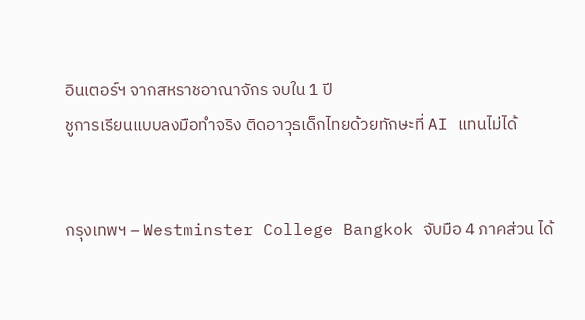อินเตอร์ฯ จากสหราชอาณาจักร จบใน 1 ปี
ชูการเรียนแบบลงมือทำจริง ติดอาวุธเด็กไทยด้วยทักษะที่ AI แทนไม่ได้


กรุงเทพฯ – Westminster College Bangkok จับมือ 4 ภาคส่วน ได้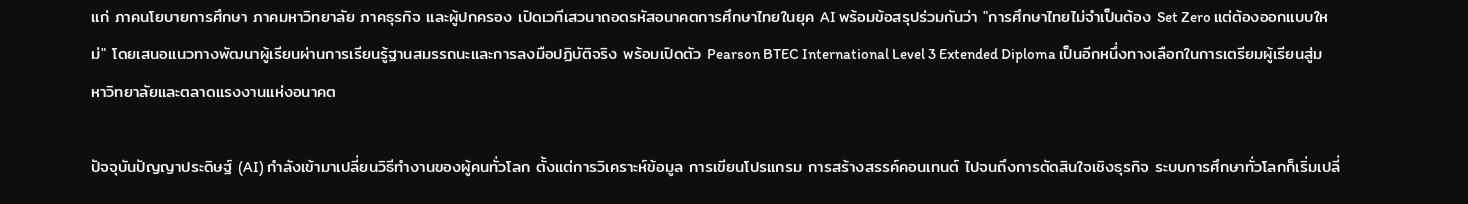แก่ ภาคนโยบายการศึกษา ภาคมหาวิทยาลัย ภาคธุรกิจ และผู้ปกครอง เปิดเวทีเสวนาถอดรหัสอนาคตการศึกษาไทยในยุค AI พร้อมข้อสรุปร่วมกันว่า "การศึกษาไทยไม่จำเป็นต้อง Set Zero แต่ต้องออกแบบใหม่" โดยเสนอแนวทางพัฒนาผู้เรียนผ่านการเรียนรู้ฐานสมรรถนะและการลงมือปฏิบัติจริง พร้อมเปิดตัว Pearson BTEC International Level 3 Extended Diploma เป็นอีกหนึ่งทางเลือกในการเตรียมผู้เรียนสู่มหาวิทยาลัยและตลาดแรงงานแห่งอนาคต

ปัจจุบันปัญญาประดิษฐ์ (AI) กำลังเข้ามาเปลี่ยนวิธีทำงานของผู้คนทั่วโลก ตั้งแต่การวิเคราะห์ข้อมูล การเขียนโปรแกรม การสร้างสรรค์คอนเทนต์ ไปจนถึงการตัดสินใจเชิงธุรกิจ ระบบการศึกษาทั่วโลกก็เริ่มเปลี่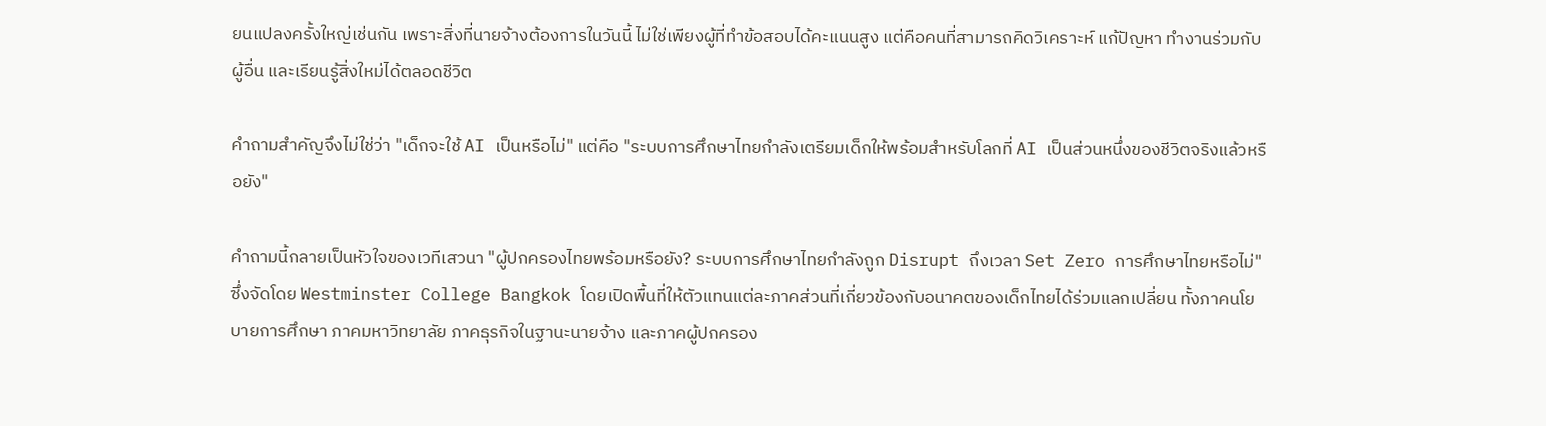ยนแปลงครั้งใหญ่เช่นกัน เพราะสิ่งที่นายจ้างต้องการในวันนี้ ไม่ใช่เพียงผู้ที่ทำข้อสอบได้คะแนนสูง แต่คือคนที่สามารถคิดวิเคราะห์ แก้ปัญหา ทำงานร่วมกับผู้อื่น และเรียนรู้สิ่งใหม่ได้ตลอดชีวิต

คำถามสำคัญจึงไม่ใช่ว่า "เด็กจะใช้ AI เป็นหรือไม่" แต่คือ "ระบบการศึกษาไทยกำลังเตรียมเด็กให้พร้อมสำหรับโลกที่ AI เป็นส่วนหนึ่งของชีวิตจริงแล้วหรือยัง"

คำถามนี้กลายเป็นหัวใจของเวทีเสวนา "ผู้ปกครองไทยพร้อมหรือยัง? ระบบการศึกษาไทยกำลังถูก Disrupt ถึงเวลา Set Zero การศึกษาไทยหรือไม่" ซึ่งจัดโดย Westminster College Bangkok โดยเปิดพื้นที่ให้ตัวแทนแต่ละภาคส่วนที่เกี่ยวข้องกับอนาคตของเด็กไทยได้ร่วมแลกเปลี่ยน ทั้งภาคนโยบายการศึกษา ภาคมหาวิทยาลัย ภาคธุรกิจในฐานะนายจ้าง และภาคผู้ปกครอง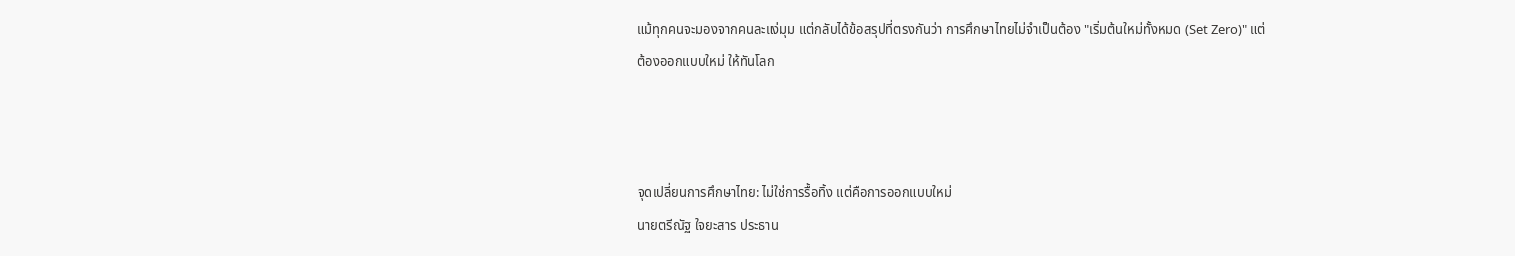แม้ทุกคนจะมองจากคนละแง่มุม แต่กลับได้ข้อสรุปที่ตรงกันว่า การศึกษาไทยไม่จำเป็นต้อง "เริ่มต้นใหม่ทั้งหมด (Set Zero)" แต่ต้องออกแบบใหม่ ให้ทันโลก



จุดเปลี่ยนการศึกษาไทย: ไม่ใช่การรื้อทิ้ง แต่คือการออกแบบใหม่
นายตรีณัฐ ใจยะสาร ประธาน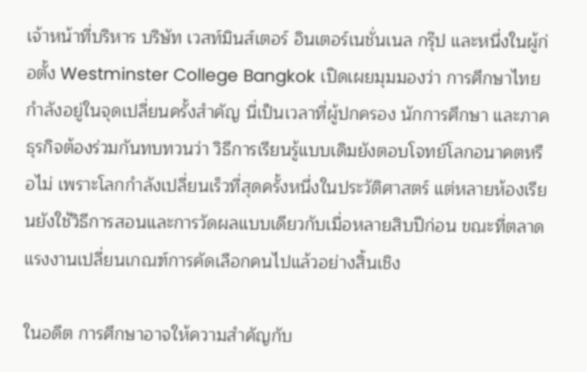เจ้าหน้าที่บริหาร บริษัท เวสท์มินส์เตอร์ อินเตอร์เนชั่นเนล กรุ๊ป และหนึ่งในผู้ก่อตั้ง Westminster College Bangkok เปิดเผยมุมมองว่า การศึกษาไทยกำลังอยู่ในจุดเปลี่ยนครั้งสำคัญ นี่เป็นเวลาที่ผู้ปกครอง นักการศึกษา และภาคธุรกิจต้องร่วมกันทบทวนว่า วิธีการเรียนรู้แบบเดิมยังตอบโจทย์โลกอนาคตหรือไม่ เพราะโลกกำลังเปลี่ยนเร็วที่สุดครั้งหนึ่งในประวัติศาสตร์ แต่หลายห้องเรียนยังใช้วิธีการสอนและการวัดผลแบบเดียวกับเมื่อหลายสิบปีก่อน ขณะที่ตลาดแรงงานเปลี่ยนเกณฑ์การคัดเลือกคนไปแล้วอย่างสิ้นเชิง

ในอดีต การศึกษาอาจให้ความสำคัญกับ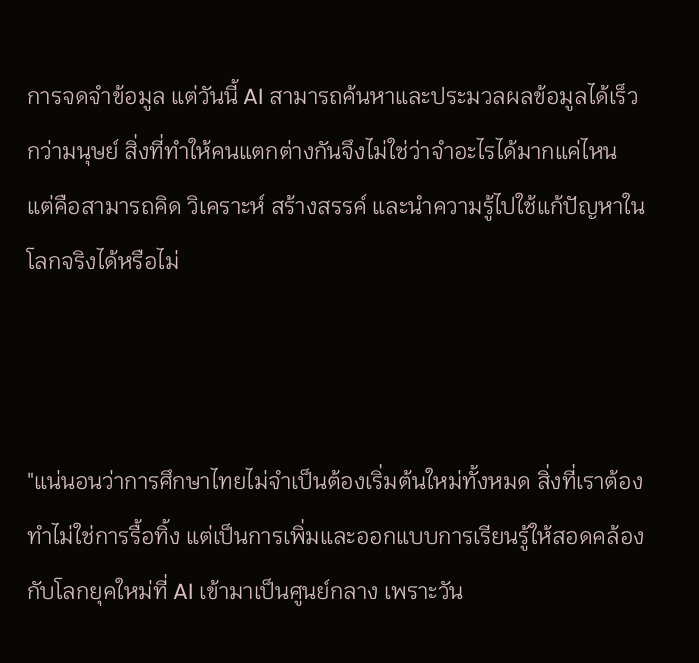การจดจำข้อมูล แต่วันนี้ AI สามารถค้นหาและประมวลผลข้อมูลได้เร็วกว่ามนุษย์ สิ่งที่ทำให้คนแตกต่างกันจึงไม่ใช่ว่าจำอะไรได้มากแค่ไหน แต่คือสามารถคิด วิเคราะห์ สร้างสรรค์ และนำความรู้ไปใช้แก้ปัญหาในโลกจริงได้หรือไม่



"แน่นอนว่าการศึกษาไทยไม่จำเป็นต้องเริ่มต้นใหม่ทั้งหมด สิ่งที่เราต้องทำไม่ใช่การรื้อทิ้ง แต่เป็นการเพิ่มและออกแบบการเรียนรู้ให้สอดคล้องกับโลกยุคใหม่ที่ AI เข้ามาเป็นศูนย์กลาง เพราะวัน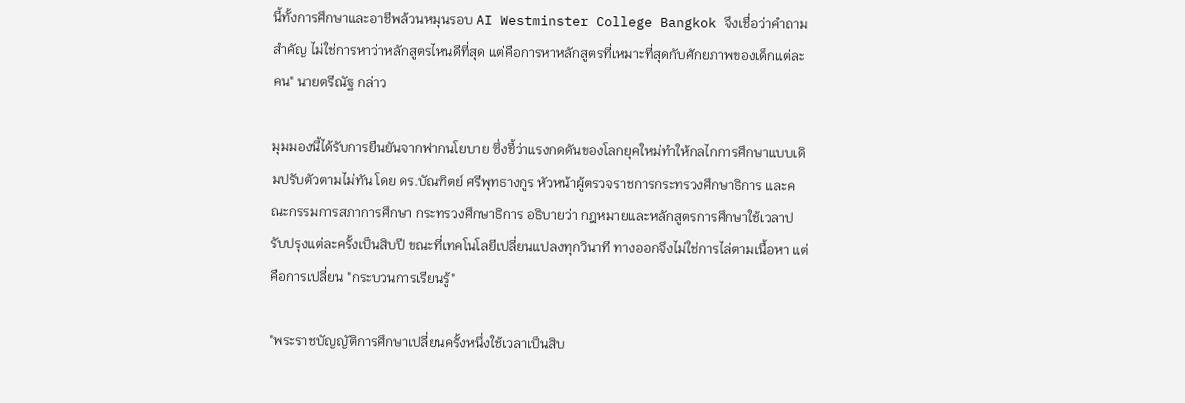นี้ทั้งการศึกษาและอาชีพล้วนหมุนรอบ AI Westminster College Bangkok จึงเชื่อว่าคำถามสำคัญ ไม่ใช่การหาว่าหลักสูตรไหนดีที่สุด แต่คือการหาหลักสูตรที่เหมาะที่สุดกับศักยภาพของเด็กแต่ละคน" นายตรีณัฐ กล่าว

มุมมองนี้ได้รับการยืนยันจากฟากนโยบาย ซึ่งชี้ว่าแรงกดดันของโลกยุคใหม่ทำให้กลไกการศึกษาแบบเดิมปรับตัวตามไม่ทัน โดย ดร.บัณฑิตย์ ศรีพุทธางกูร หัวหน้าผู้ตรวจราชการกระทรวงศึกษาธิการ และคณะกรรมการสภาการศึกษา กระทรวงศึกษาธิการ อธิบายว่า กฎหมายและหลักสูตรการศึกษาใช้เวลาปรับปรุงแต่ละครั้งเป็นสิบปี ขณะที่เทคโนโลยีเปลี่ยนแปลงทุกวินาที ทางออกจึงไม่ใช่การไล่ตามเนื้อหา แต่คือการเปลี่ยน "กระบวนการเรียนรู้"

"พระราชบัญญัติการศึกษาเปลี่ยนครั้งหนึ่งใช้เวลาเป็นสิบ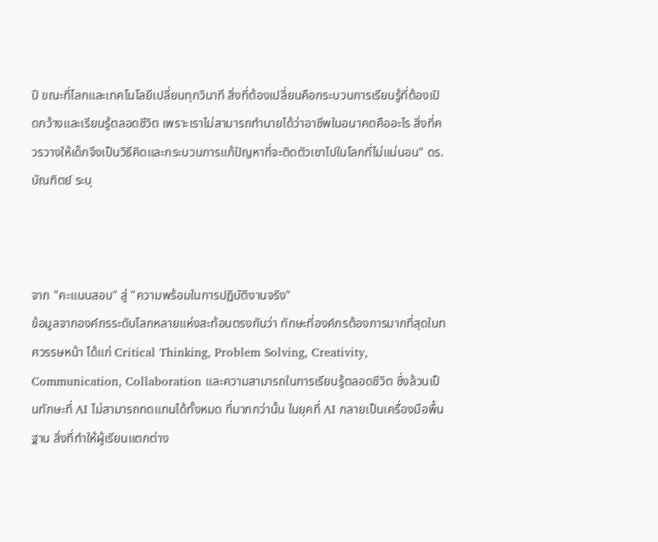ปี ขณะที่โลกและเทคโนโลยีเปลี่ยนทุกวินาที สิ่งที่ต้องเปลี่ยนคือกระบวนการเรียนรู้ที่ต้องเปิดกว้างและเรียนรู้ตลอดชีวิต เพราะเราไม่สามารถทำนายได้ว่าอาชีพในอนาคตคืออะไร สิ่งที่ควรวางให้เด็กจึงเป็นวิธีคิดและกระบวนการแก้ปัญหาที่จะติดตัวเขาไปในโลกที่ไม่แน่นอน" ดร.บัณฑิตย์ ระบุ



จาก "คะแนนสอบ" สู่ "ความพร้อมในการปฏิบัติงานจริง"
ข้อมูลจากองค์กรระดับโลกหลายแห่งสะท้อนตรงกันว่า ทักษะที่องค์กรต้องการมากที่สุดในทศวรรษหน้า ได้แก่ Critical Thinking, Problem Solving, Creativity, Communication, Collaboration และความสามารถในการเรียนรู้ตลอดชีวิต ซึ่งล้วนเป็นทักษะที่ AI ไม่สามารถทดแทนได้ทั้งหมด ที่มากกว่านั้น ในยุคที่ AI กลายเป็นเครื่องมือพื้นฐาน สิ่งที่ทำให้ผู้เรียนแตกต่าง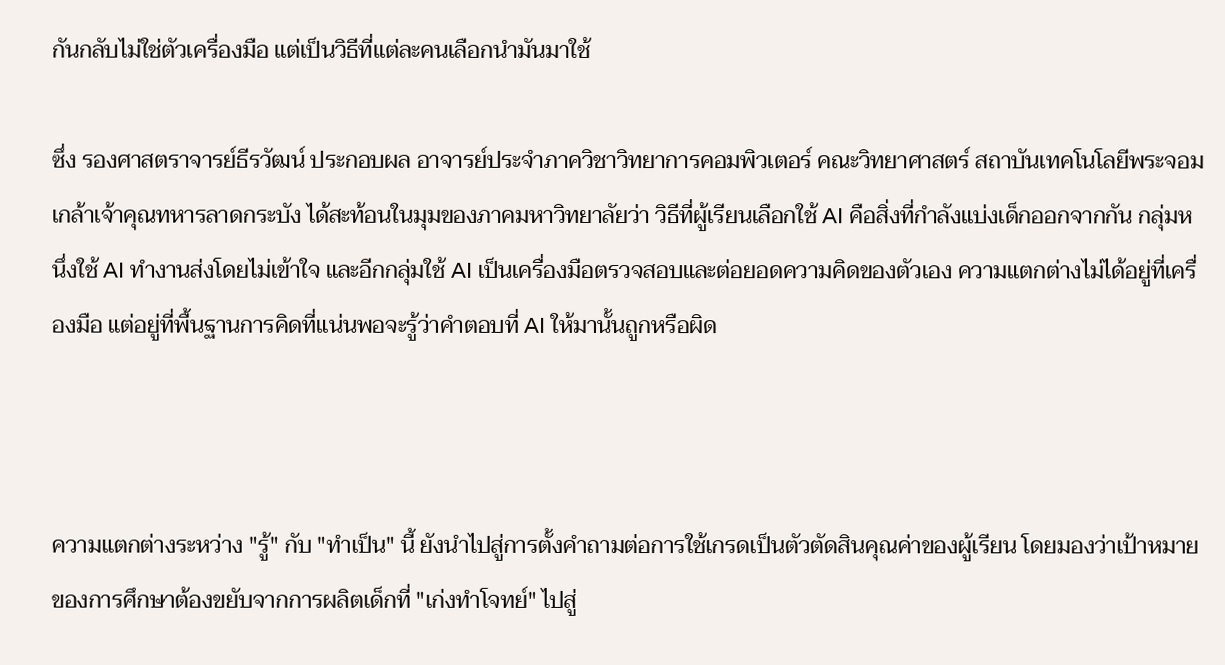กันกลับไม่ใช่ตัวเครื่องมือ แต่เป็นวิธีที่แต่ละคนเลือกนำมันมาใช้

ซึ่ง รองศาสตราจารย์ธีรวัฒน์ ประกอบผล อาจารย์ประจำภาควิชาวิทยาการคอมพิวเตอร์ คณะวิทยาศาสตร์ สถาบันเทคโนโลยีพระจอมเกล้าเจ้าคุณทหารลาดกระบัง ได้สะท้อนในมุมของภาคมหาวิทยาลัยว่า วิธีที่ผู้เรียนเลือกใช้ AI คือสิ่งที่กำลังแบ่งเด็กออกจากกัน กลุ่มหนึ่งใช้ AI ทำงานส่งโดยไม่เข้าใจ และอีกกลุ่มใช้ AI เป็นเครื่องมือตรวจสอบและต่อยอดความคิดของตัวเอง ความแตกต่างไม่ได้อยู่ที่เครื่องมือ แต่อยู่ที่พื้นฐานการคิดที่แน่นพอจะรู้ว่าคำตอบที่ AI ให้มานั้นถูกหรือผิด



ความแตกต่างระหว่าง "รู้" กับ "ทำเป็น" นี้ ยังนำไปสู่การตั้งคำถามต่อการใช้เกรดเป็นตัวตัดสินคุณค่าของผู้เรียน โดยมองว่าเป้าหมายของการศึกษาต้องขยับจากการผลิตเด็กที่ "เก่งทำโจทย์" ไปสู่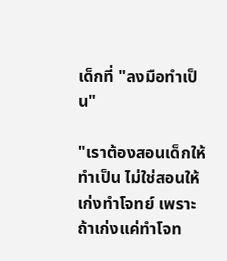เด็กที่ "ลงมือทำเป็น"

"เราต้องสอนเด็กให้ทำเป็น ไม่ใช่สอนให้เก่งทำโจทย์ เพราะถ้าเก่งแค่ทำโจท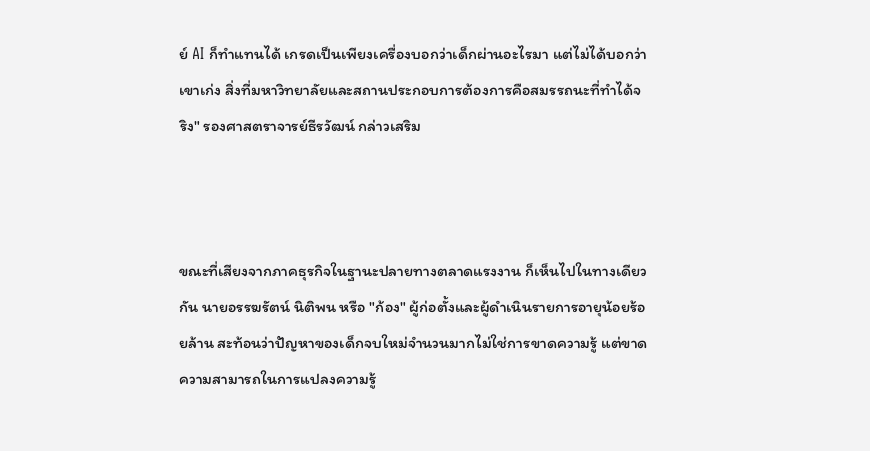ย์ AI ก็ทำแทนได้ เกรดเป็นเพียงเครื่องบอกว่าเด็กผ่านอะไรมา แต่ไม่ได้บอกว่าเขาเก่ง สิ่งที่มหาวิทยาลัยและสถานประกอบการต้องการคือสมรรถนะที่ทำได้จริง" รองศาสตราจารย์ธีรวัฒน์ กล่าวเสริม



ขณะที่เสียงจากภาคธุรกิจในฐานะปลายทางตลาดแรงงาน ก็เห็นไปในทางเดียวกัน นายอรรฆรัตน์ นิติพน หรือ "ก้อง" ผู้ก่อตั้งและผู้ดำเนินรายการอายุน้อยร้อยล้าน สะท้อนว่าปัญหาของเด็กจบใหม่จำนวนมากไม่ใช่การขาดความรู้ แต่ขาดความสามารถในการแปลงความรู้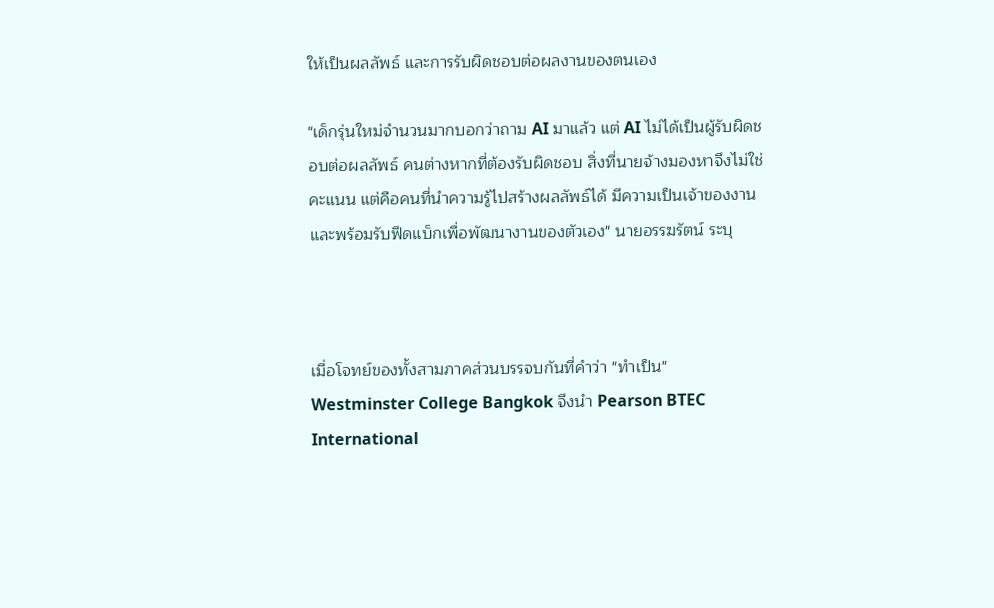ให้เป็นผลลัพธ์ และการรับผิดชอบต่อผลงานของตนเอง

"เด็กรุ่นใหม่จำนวนมากบอกว่าถาม AI มาแล้ว แต่ AI ไม่ได้เป็นผู้รับผิดชอบต่อผลลัพธ์ คนต่างหากที่ต้องรับผิดชอบ สิ่งที่นายจ้างมองหาจึงไม่ใช่คะแนน แต่คือคนที่นำความรู้ไปสร้างผลลัพธ์ได้ มีความเป็นเจ้าของงาน และพร้อมรับฟีดแบ็กเพื่อพัฒนางานของตัวเอง" นายอรรฆรัตน์ ระบุ



เมื่อโจทย์ของทั้งสามภาคส่วนบรรจบกันที่คำว่า "ทำเป็น" Westminster College Bangkok จึงนำ Pearson BTEC International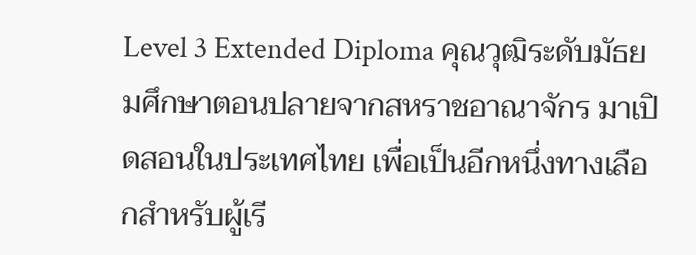Level 3 Extended Diploma คุณวุฒิระดับมัธยมศึกษาตอนปลายจากสหราชอาณาจักร มาเปิดสอนในประเทศไทย เพื่อเป็นอีกหนึ่งทางเลือกสำหรับผู้เรี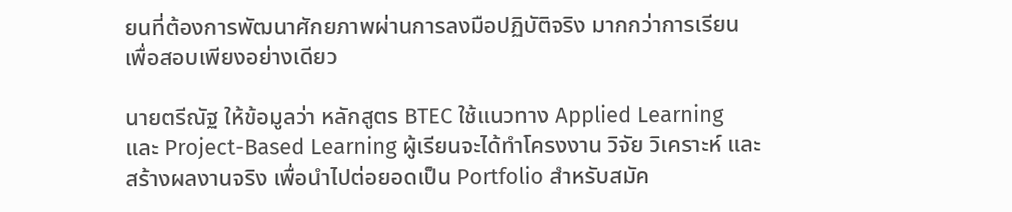ยนที่ต้องการพัฒนาศักยภาพผ่านการลงมือปฏิบัติจริง มากกว่าการเรียนเพื่อสอบเพียงอย่างเดียว

นายตรีณัฐ ให้ข้อมูลว่า หลักสูตร BTEC ใช้แนวทาง Applied Learning และ Project-Based Learning ผู้เรียนจะได้ทำโครงงาน วิจัย วิเคราะห์ และสร้างผลงานจริง เพื่อนำไปต่อยอดเป็น Portfolio สำหรับสมัค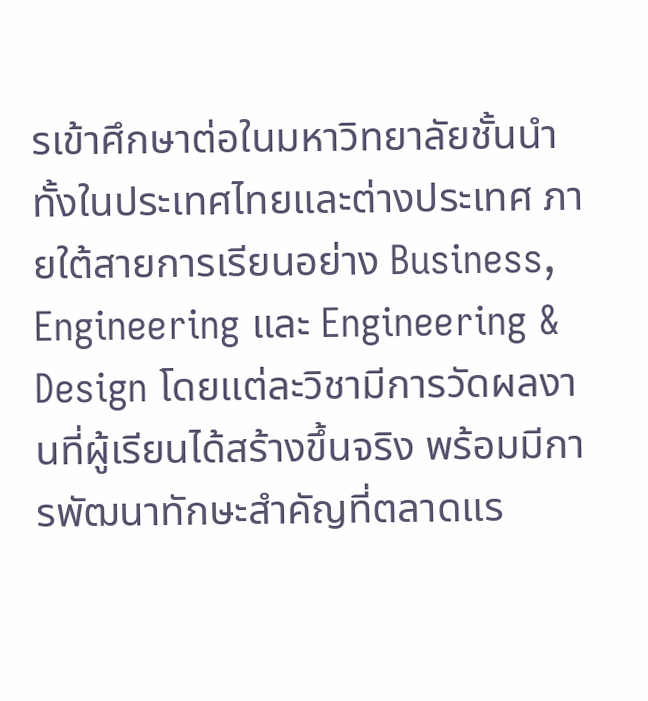รเข้าศึกษาต่อในมหาวิทยาลัยชั้นนำทั้งในประเทศไทยและต่างประเทศ ภายใต้สายการเรียนอย่าง Business, Engineering และ Engineering & Design โดยแต่ละวิชามีการวัดผลงานที่ผู้เรียนได้สร้างขึ้นจริง พร้อมมีการพัฒนาทักษะสำคัญที่ตลาดแร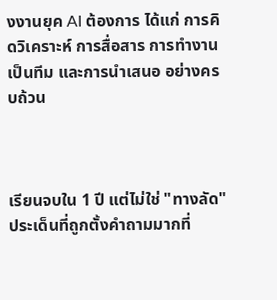งงานยุค AI ต้องการ ได้แก่ การคิดวิเคราะห์ การสื่อสาร การทำงานเป็นทีม และการนำเสนอ อย่างครบถ้วน



เรียนจบใน 1 ปี แต่ไม่ใช่ "ทางลัด"
ประเด็นที่ถูกตั้งคำถามมากที่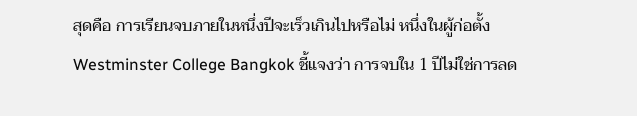สุดคือ การเรียนจบภายในหนึ่งปีจะเร็วเกินไปหรือไม่ หนึ่งในผู้ก่อตั้ง Westminster College Bangkok ชี้แจงว่า การจบใน 1 ปีไม่ใช่การลด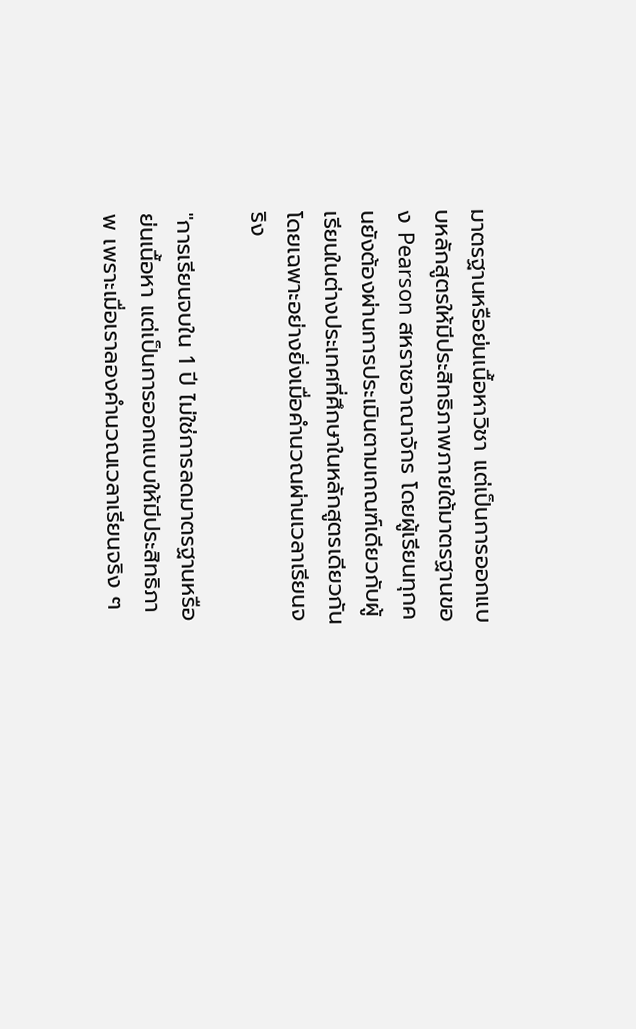มาตรฐานหรือย่นเนื้อหาวิชา แต่เป็นการออกแบบหลักสูตรให้มีประสิทธิภาพภายใต้มาตรฐานของ Pearson สหราชอาณาจักร โดยผู้เรียนทุกคนยังต้องผ่านการประเมินตามเกณฑ์เดียวกับผู้เรียนในต่างประเทศที่ศึกษาในหลักสูตรเดียวกัน โดยเฉพาะอย่างยิ่งเมื่อคำนวณผ่านเวลาเรียนจริง

"การเรียนจบใน 1 ปี ไม่ใช่การลดมาตรฐานหรือย่นเนื้อหา แต่เป็นการออกแบบให้มีประสิทธิภาพ เพราะเมื่อเราลองคำนวณเวลาเรียนจริง ๆ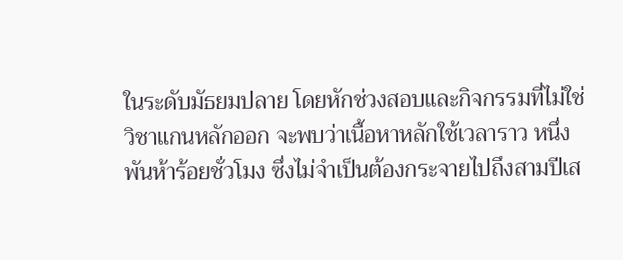ในระดับมัธยมปลาย โดยหักช่วงสอบและกิจกรรมที่ไม่ใช่วิชาแกนหลักออก จะพบว่าเนื้อหาหลักใช้เวลาราว หนึ่งพันห้าร้อยชั่วโมง ซึ่งไม่จำเป็นต้องกระจายไปถึงสามปีเส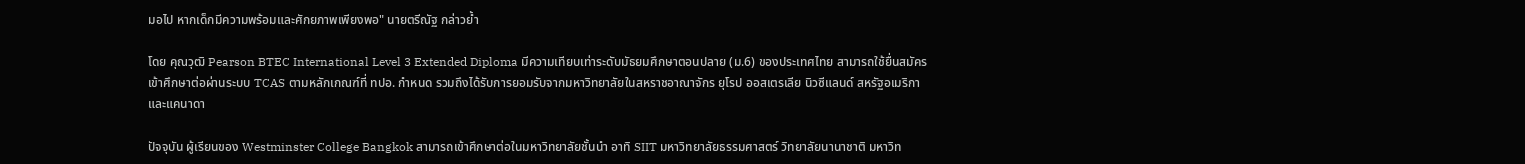มอไป หากเด็กมีความพร้อมและศักยภาพเพียงพอ" นายตรีณัฐ กล่าวย้ำ

โดย คุณวุฒิ Pearson BTEC International Level 3 Extended Diploma มีความเทียบเท่าระดับมัธยมศึกษาตอนปลาย (ม.6) ของประเทศไทย สามารถใช้ยื่นสมัครเข้าศึกษาต่อผ่านระบบ TCAS ตามหลักเกณฑ์ที่ ทปอ. กำหนด รวมถึงได้รับการยอมรับจากมหาวิทยาลัยในสหราชอาณาจักร ยุโรป ออสเตรเลีย นิวซีแลนด์ สหรัฐอเมริกา และแคนาดา

ปัจจุบัน ผู้เรียนของ Westminster College Bangkok สามารถเข้าศึกษาต่อในมหาวิทยาลัยชั้นนำ อาทิ SIIT มหาวิทยาลัยธรรมศาสตร์ วิทยาลัยนานาชาติ มหาวิท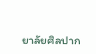ยาลัยศิลปาก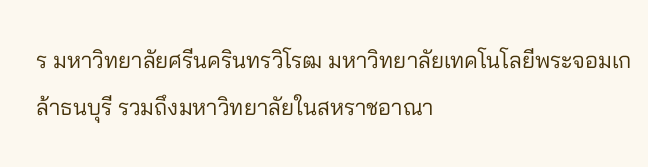ร มหาวิทยาลัยศรีนครินทรวิโรฒ มหาวิทยาลัยเทคโนโลยีพระจอมเกล้าธนบุรี รวมถึงมหาวิทยาลัยในสหราชอาณา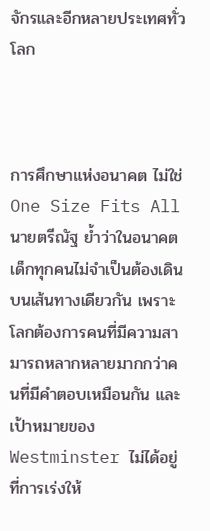จักรและอีกหลายประเทศทั่วโลก



การศึกษาแห่งอนาคต ไม่ใช่ One Size Fits All
นายตรีณัฐ ย้ำว่าในอนาคต เด็กทุกคนไม่จำเป็นต้องเดินบนเส้นทางเดียวกัน เพราะโลกต้องการคนที่มีความสามารถหลากหลายมากกว่าคนที่มีคำตอบเหมือนกัน และเป้าหมายของ Westminster ไม่ได้อยู่ที่การเร่งให้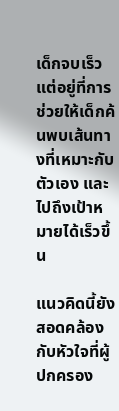เด็กจบเร็ว แต่อยู่ที่การช่วยให้เด็กค้นพบเส้นทางที่เหมาะกับตัวเอง และไปถึงเป้าหมายได้เร็วขึ้น

แนวคิดนี้ยังสอดคล้องกับหัวใจที่ผู้ปกครอง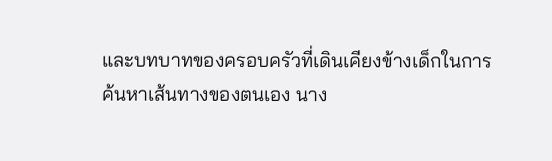และบทบาทของครอบครัวที่เดินเคียงข้างเด็กในการค้นหาเส้นทางของตนเอง นาง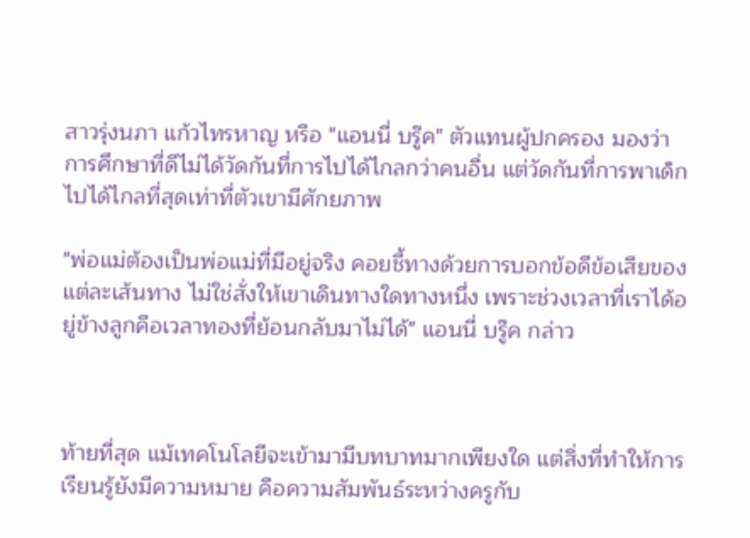สาวรุ่งนภา แก้วไทรหาญ หรือ "แอนนี่ บรู๊ค" ตัวแทนผู้ปกครอง มองว่าการศึกษาที่ดีไม่ได้วัดกันที่การไปได้ไกลกว่าคนอื่น แต่วัดกันที่การพาเด็กไปได้ไกลที่สุดเท่าที่ตัวเขามีศักยภาพ

"พ่อแม่ต้องเป็นพ่อแม่ที่มีอยู่จริง คอยชี้ทางด้วยการบอกข้อดีข้อเสียของแต่ละเส้นทาง ไม่ใช่สั่งให้เขาเดินทางใดทางหนึ่ง เพราะช่วงเวลาที่เราได้อยู่ข้างลูกคือเวลาทองที่ย้อนกลับมาไม่ได้" แอนนี่ บรู๊ค กล่าว



ท้ายที่สุด แม้เทคโนโลยีจะเข้ามามีบทบาทมากเพียงใด แต่สิ่งที่ทำให้การเรียนรู้ยังมีความหมาย คือความสัมพันธ์ระหว่างครูกับ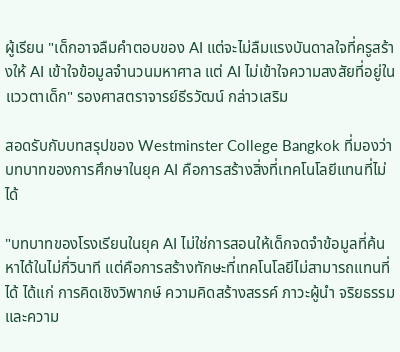ผู้เรียน "เด็กอาจลืมคำตอบของ AI แต่จะไม่ลืมแรงบันดาลใจที่ครูสร้างให้ AI เข้าใจข้อมูลจำนวนมหาศาล แต่ AI ไม่เข้าใจความสงสัยที่อยู่ในแววตาเด็ก" รองศาสตราจารย์ธีรวัฒน์ กล่าวเสริม

สอดรับกับบทสรุปของ Westminster College Bangkok ที่มองว่า บทบาทของการศึกษาในยุค AI คือการสร้างสิ่งที่เทคโนโลยีแทนที่ไม่ได้

"บทบาทของโรงเรียนในยุค AI ไม่ใช่การสอนให้เด็กจดจำข้อมูลที่ค้นหาได้ในไม่กี่วินาที แต่คือการสร้างทักษะที่เทคโนโลยีไม่สามารถแทนที่ได้ ได้แก่ การคิดเชิงวิพากษ์ ความคิดสร้างสรรค์ ภาวะผู้นำ จริยธรรม และความ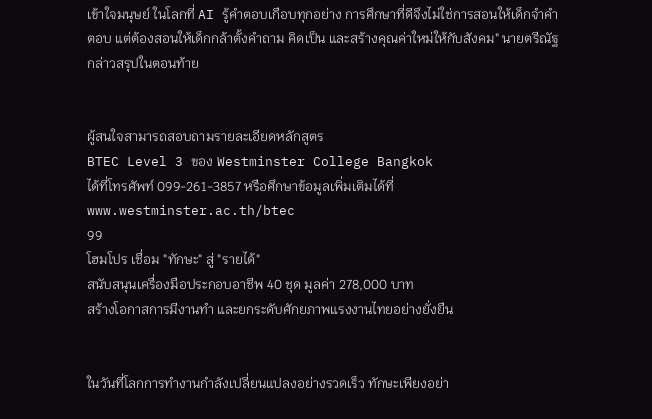เข้าใจมนุษย์ ในโลกที่ AI รู้คำตอบเกือบทุกอย่าง การศึกษาที่ดีจึงไม่ใช่การสอนให้เด็กจำคำตอบ แต่ต้องสอนให้เด็กกล้าตั้งคำถาม คิดเป็น และสร้างคุณค่าใหม่ให้กับสังคม" นายตรีณัฐ กล่าวสรุปในตอนท้าย


ผู้สนใจสามารถสอบถามรายละเอียดหลักสูตร
BTEC Level 3 ของ Westminster College Bangkok
ได้ที่โทรศัพท์ 099-261-3857 หรือศึกษาข้อมูลเพิ่มเติมได้ที่ www.westminster.ac.th/btec
99
โฮมโปร เชื่อม "ทักษะ" สู่ "รายได้"
สนับสนุนเครื่องมือประกอบอาชีพ 40 ชุด มูลค่า 278,000 บาท
สร้างโอกาสการมีงานทำ และยกระดับศักยภาพแรงงานไทยอย่างยั่งยืน


ในวันที่โลกการทำงานกำลังเปลี่ยนแปลงอย่างรวดเร็ว ทักษะเพียงอย่า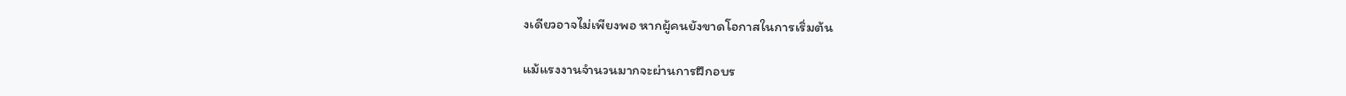งเดียวอาจไม่เพียงพอ หากผู้คนยังขาดโอกาสในการเริ่มต้น

แม้แรงงานจำนวนมากจะผ่านการฝึกอบร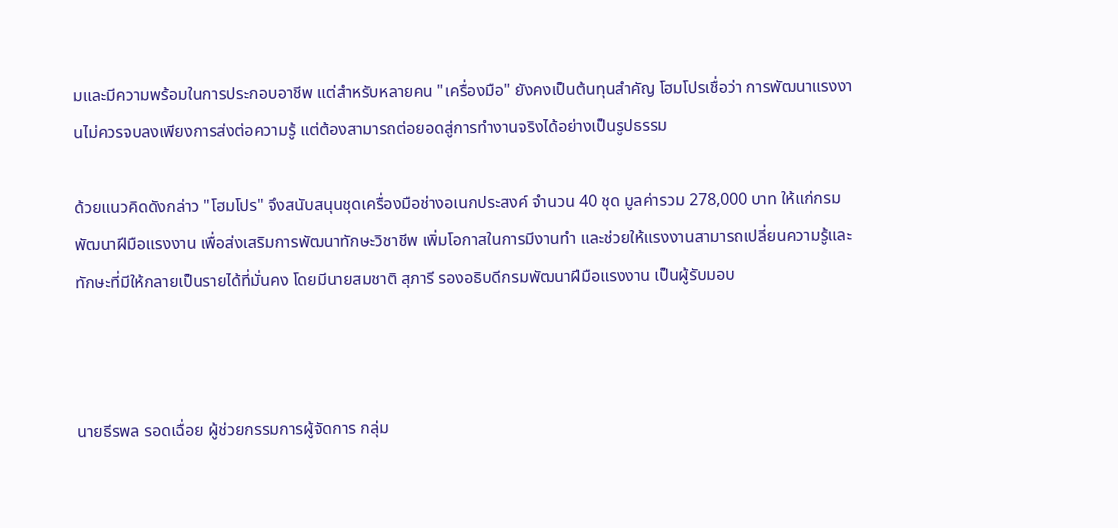มและมีความพร้อมในการประกอบอาชีพ แต่สำหรับหลายคน "เครื่องมือ" ยังคงเป็นต้นทุนสำคัญ โฮมโปรเชื่อว่า การพัฒนาแรงงานไม่ควรจบลงเพียงการส่งต่อความรู้ แต่ต้องสามารถต่อยอดสู่การทำงานจริงได้อย่างเป็นรูปธรรม

ด้วยแนวคิดดังกล่าว "โฮมโปร" จึงสนับสนุนชุดเครื่องมือช่างอเนกประสงค์ จำนวน 40 ชุด มูลค่ารวม 278,000 บาท ให้แก่กรมพัฒนาฝีมือแรงงาน เพื่อส่งเสริมการพัฒนาทักษะวิชาชีพ เพิ่มโอกาสในการมีงานทำ และช่วยให้แรงงานสามารถเปลี่ยนความรู้และทักษะที่มีให้กลายเป็นรายได้ที่มั่นคง โดยมีนายสมชาติ สุภารี รองอธิบดีกรมพัฒนาฝีมือแรงงาน เป็นผู้รับมอบ



นายธีรพล รอดเฉื่อย ผู้ช่วยกรรมการผู้จัดการ กลุ่ม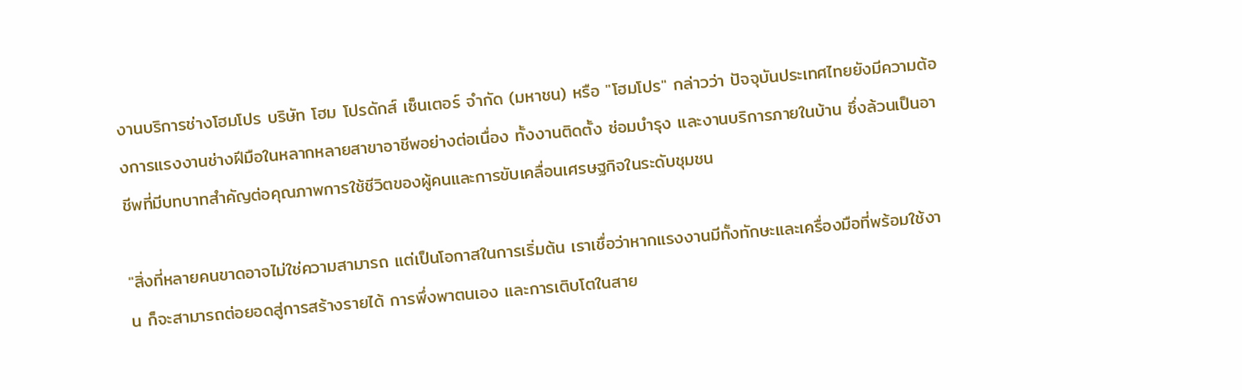งานบริการช่างโฮมโปร บริษัท โฮม โปรดักส์ เซ็นเตอร์ จำกัด (มหาชน) หรือ "โฮมโปร" กล่าวว่า ปัจจุบันประเทศไทยยังมีความต้องการแรงงานช่างฝีมือในหลากหลายสาขาอาชีพอย่างต่อเนื่อง ทั้งงานติดตั้ง ซ่อมบำรุง และงานบริการภายในบ้าน ซึ่งล้วนเป็นอาชีพที่มีบทบาทสำคัญต่อคุณภาพการใช้ชีวิตของผู้คนและการขับเคลื่อนเศรษฐกิจในระดับชุมชน

"สิ่งที่หลายคนขาดอาจไม่ใช่ความสามารถ แต่เป็นโอกาสในการเริ่มต้น เราเชื่อว่าหากแรงงานมีทั้งทักษะและเครื่องมือที่พร้อมใช้งาน ก็จะสามารถต่อยอดสู่การสร้างรายได้ การพึ่งพาตนเอง และการเติบโตในสาย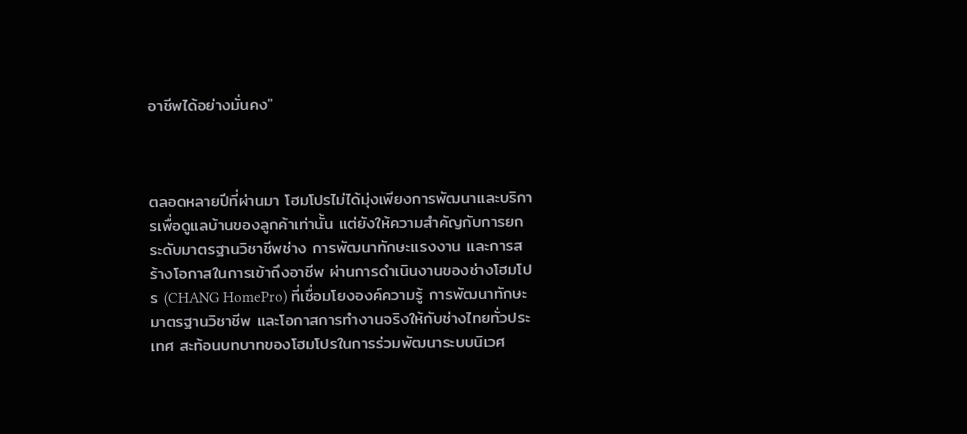อาชีพได้อย่างมั่นคง"



ตลอดหลายปีที่ผ่านมา โฮมโปรไม่ได้มุ่งเพียงการพัฒนาและบริการเพื่อดูแลบ้านของลูกค้าเท่านั้น แต่ยังให้ความสำคัญกับการยกระดับมาตรฐานวิชาชีพช่าง การพัฒนาทักษะแรงงาน และการสร้างโอกาสในการเข้าถึงอาชีพ ผ่านการดำเนินงานของช่างโฮมโปร (CHANG HomePro) ที่เชื่อมโยงองค์ความรู้ การพัฒนาทักษะ มาตรฐานวิชาชีพ และโอกาสการทำงานจริงให้กับช่างไทยทั่วประเทศ สะท้อนบทบาทของโฮมโปรในการร่วมพัฒนาระบบนิเวศ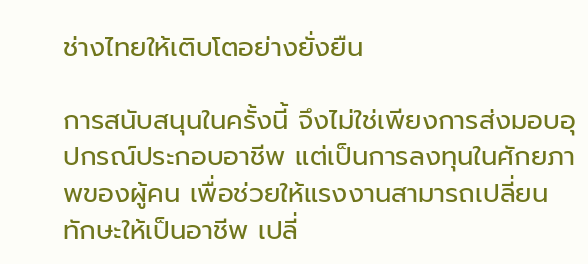ช่างไทยให้เติบโตอย่างยั่งยืน

การสนับสนุนในครั้งนี้ จึงไม่ใช่เพียงการส่งมอบอุปกรณ์ประกอบอาชีพ แต่เป็นการลงทุนในศักยภาพของผู้คน เพื่อช่วยให้แรงงานสามารถเปลี่ยนทักษะให้เป็นอาชีพ เปลี่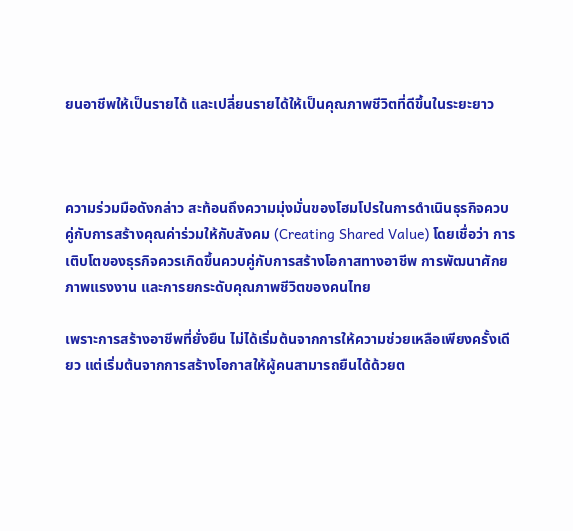ยนอาชีพให้เป็นรายได้ และเปลี่ยนรายได้ให้เป็นคุณภาพชีวิตที่ดีขึ้นในระยะยาว



ความร่วมมือดังกล่าว สะท้อนถึงความมุ่งมั่นของโฮมโปรในการดำเนินธุรกิจควบคู่กับการสร้างคุณค่าร่วมให้กับสังคม (Creating Shared Value) โดยเชื่อว่า การเติบโตของธุรกิจควรเกิดขึ้นควบคู่กับการสร้างโอกาสทางอาชีพ การพัฒนาศักยภาพแรงงาน และการยกระดับคุณภาพชีวิตของคนไทย

เพราะการสร้างอาชีพที่ยั่งยืน ไม่ได้เริ่มต้นจากการให้ความช่วยเหลือเพียงครั้งเดียว แต่เริ่มต้นจากการสร้างโอกาสให้ผู้คนสามารถยืนได้ด้วยต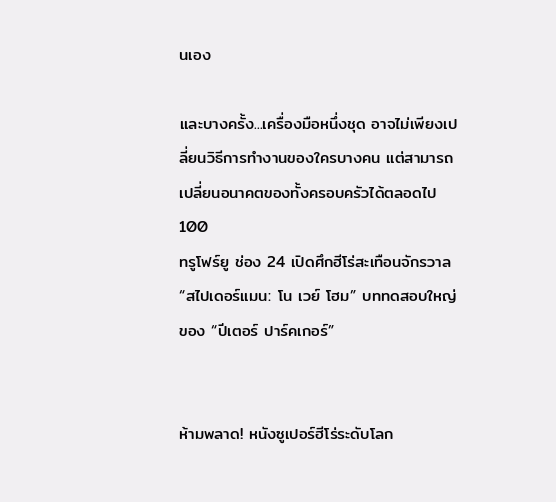นเอง

และบางครั้ง...เครื่องมือหนึ่งชุด อาจไม่เพียงเปลี่ยนวิธีการทำงานของใครบางคน แต่สามารถเปลี่ยนอนาคตของทั้งครอบครัวได้ตลอดไป
100
ทรูโฟร์ยู ช่อง 24 เปิดศึกฮีโร่สะเทือนจักรวาล “สไปเดอร์แมน: โน เวย์ โฮม” บททดสอบใหญ่ของ “ปีเตอร์ ปาร์คเกอร์”


ห้ามพลาด! หนังซูเปอร์ฮีโร่ระดับโลก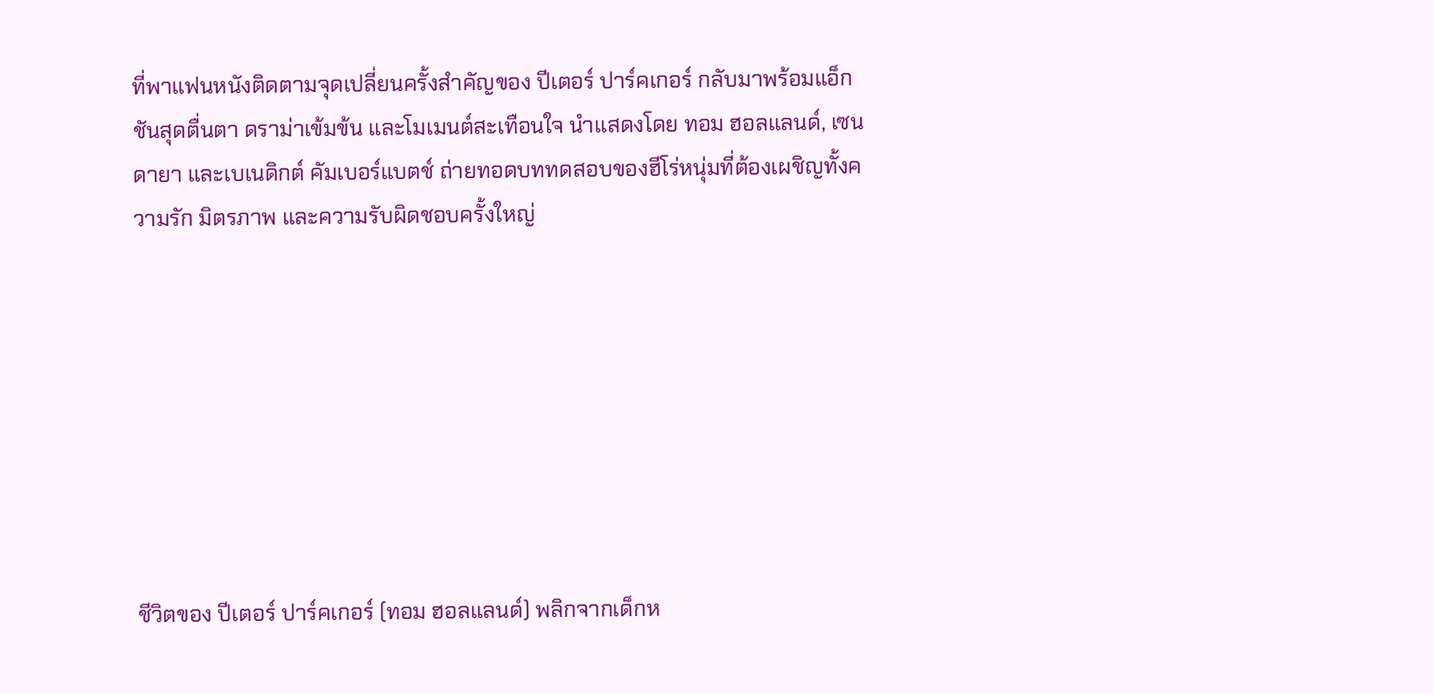ที่พาแฟนหนังติดตามจุดเปลี่ยนครั้งสำคัญของ ปีเตอร์ ปาร์คเกอร์ กลับมาพร้อมแอ็กชันสุดตื่นตา ดราม่าเข้มข้น และโมเมนต์สะเทือนใจ นำแสดงโดย ทอม ฮอลแลนด์, เซนดายา และเบเนดิกต์ คัมเบอร์แบตช์ ถ่ายทอดบททดสอบของฮีโร่หนุ่มที่ต้องเผชิญทั้งความรัก มิตรภาพ และความรับผิดชอบครั้งใหญ่








ชีวิตของ ปีเตอร์ ปาร์คเกอร์ (ทอม ฮอลแลนด์) พลิกจากเด็กห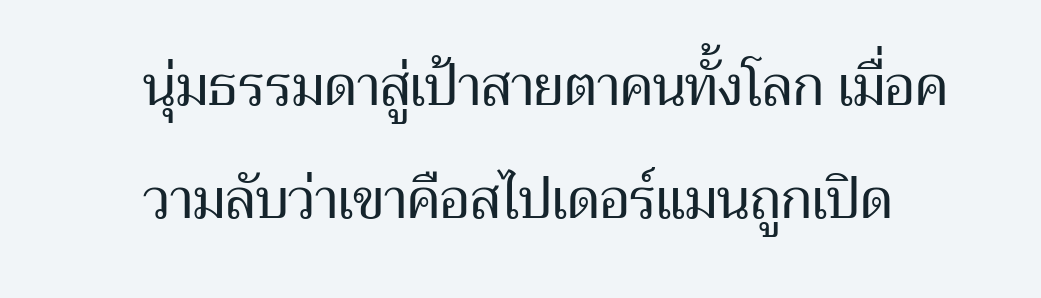นุ่มธรรมดาสู่เป้าสายตาคนทั้งโลก เมื่อความลับว่าเขาคือสไปเดอร์แมนถูกเปิด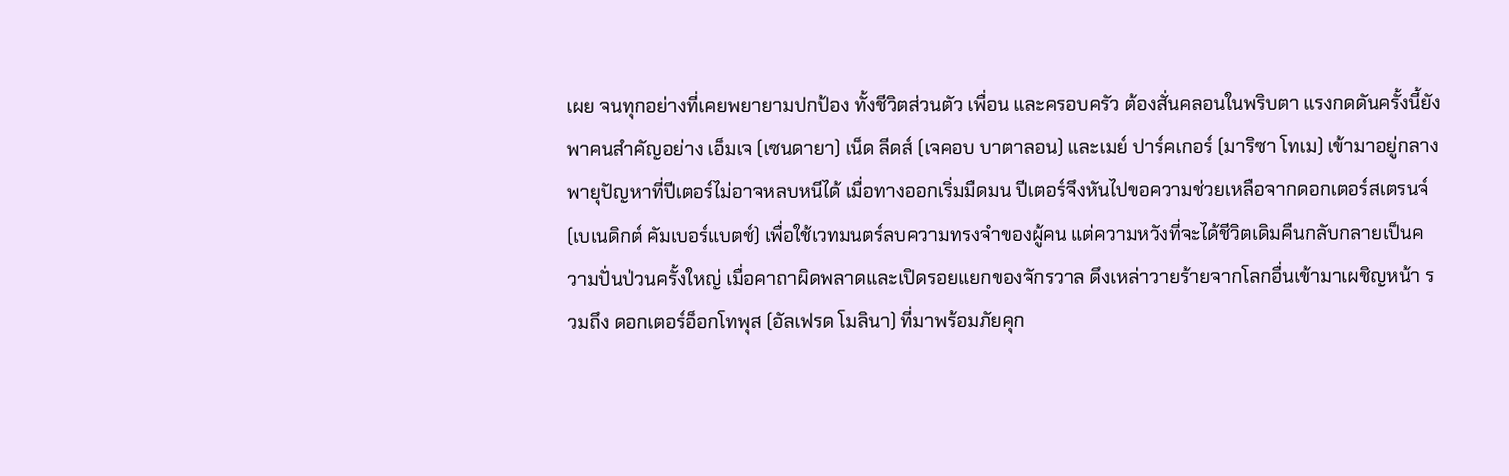เผย จนทุกอย่างที่เคยพยายามปกป้อง ทั้งชีวิตส่วนตัว เพื่อน และครอบครัว ต้องสั่นคลอนในพริบตา แรงกดดันครั้งนี้ยังพาคนสำคัญอย่าง เอ็มเจ (เซนดายา) เน็ด ลีดส์ (เจคอบ บาตาลอน) และเมย์ ปาร์คเกอร์ (มาริซา โทเม) เข้ามาอยู่กลางพายุปัญหาที่ปีเตอร์ไม่อาจหลบหนีได้ เมื่อทางออกเริ่มมืดมน ปีเตอร์จึงหันไปขอความช่วยเหลือจากดอกเตอร์สเตรนจ์ (เบเนดิกต์ คัมเบอร์แบตช์) เพื่อใช้เวทมนตร์ลบความทรงจำของผู้คน แต่ความหวังที่จะได้ชีวิตเดิมคืนกลับกลายเป็นความปั่นป่วนครั้งใหญ่ เมื่อคาถาผิดพลาดและเปิดรอยแยกของจักรวาล ดึงเหล่าวายร้ายจากโลกอื่นเข้ามาเผชิญหน้า รวมถึง ดอกเตอร์อ็อกโทพุส (อัลเฟรด โมลินา) ที่มาพร้อมภัยคุก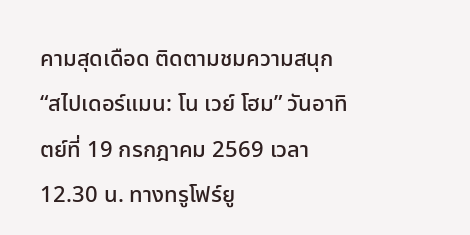คามสุดเดือด ติดตามชมความสนุก “สไปเดอร์แมน: โน เวย์ โฮม” วันอาทิตย์ที่ 19 กรกฎาคม 2569 เวลา 12.30 น. ทางทรูโฟร์ยู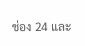ช่อง 24 และ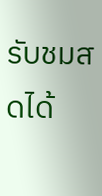รับชมสดได้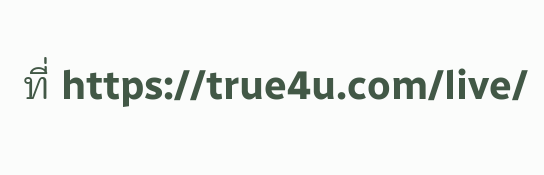ที่ https://true4u.com/live/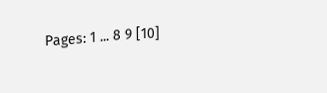Pages: 1 ... 8 9 [10]